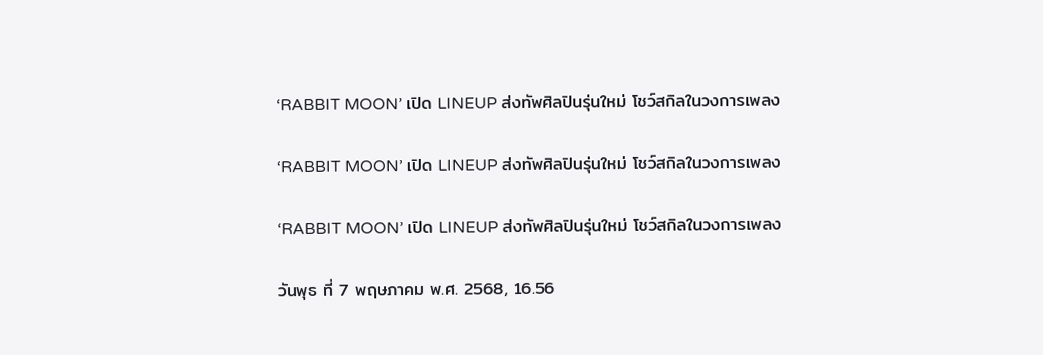‘RABBIT MOON’ เปิด LINEUP ส่งทัพศิลปินรุ่นใหม่ โชว์สกิลในวงการเพลง

‘RABBIT MOON’ เปิด LINEUP ส่งทัพศิลปินรุ่นใหม่ โชว์สกิลในวงการเพลง

‘RABBIT MOON’ เปิด LINEUP ส่งทัพศิลปินรุ่นใหม่ โชว์สกิลในวงการเพลง

วันพุธ ที่ 7 พฤษภาคม พ.ศ. 2568, 16.56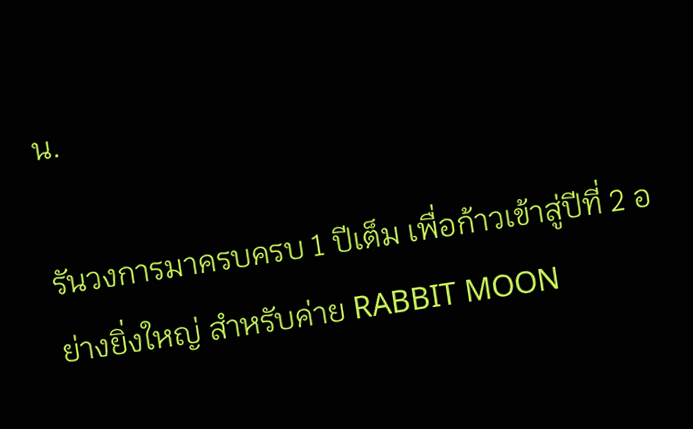น.

รันวงการมาครบครบ 1 ปีเต็ม เพื่อก้าวเข้าสู่ปีที่ 2 อย่างยิ่งใหญ่ สำหรับค่าย RABBIT MOON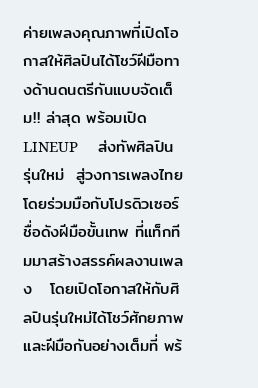ค่ายเพลงคุณภาพที่เปิดโอกาสให้ศิลปินได้โชว์ฝีมือทางด้านดนตรีกันแบบจัดเต็ม!! ล่าสุด พร้อมเปิด LINEUP     ส่งทัพศิลปินรุ่นใหม่  สู่วงการเพลงไทย โดยร่วมมือกับโปรดิวเซอร์ชื่อดังฝีมือขั้นเทพ ที่แท็กทีมมาสร้างสรรค์ผลงานเพลง   โดยเปิดโอกาสให้กับศิลปินรุ่นใหม่ได้โชว์ศักยภาพและฝีมือกันอย่างเต็มที่ พร้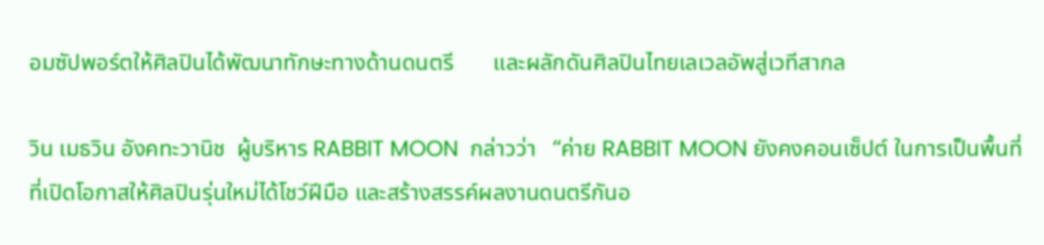อมซัปพอร์ตให้ศิลปินได้พัฒนาทักษะทางด้านดนตรี       และผลักดันศิลปินไทยเลเวลอัพสู่เวทีสากล

วิน เมธวิน อังคทะวานิช  ผู้บริหาร RABBIT MOON  กล่าวว่า   “ค่าย RABBIT MOON ยังคงคอนเซ็ปต์ ในการเป็นพื้นที่ ที่เปิดโอกาสให้ศิลปินรุ่นใหม่ได้โชว์ฝีมือ และสร้างสรรค์ผลงานดนตรีกันอ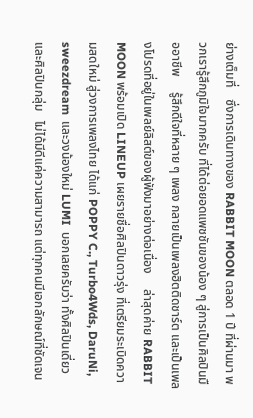ย่างเต็มที่    ซึ่งการเดินทางของ RABBIT MOON ตลอด 1 ปี ที่ผ่านมา พวกเรารู้สึกภูมิใจมากครับ ที่ได้ต่อยอดแพชชันของน้อง ๆ สู่การเป็นศิลปินมืออาชีพ     รู้สึกดีใจที่หลาย ๆ เพลง กลายเป็นเพลงฮิตติดชาร์ต และเป็นเพลงโปรดที่อยู่ในเพลย์ลิสต์ของผู้ฟังมาอย่างต่อเนื่อง     ล่าสุดค่าย RABBIT MOON พร้อมเปิด LINEUP เผยรายชื่อศิลปินดาวรุ่ง ที่เตรียมระเบิดความสดใหม่ สู่วงการเพลงไทย ได้แก่ POPPY C., Turbo4Wds, DaruNi, sweezdream  และวงน้องใหม่ LUMI  บอกเลยครับว่า ทั้งศิลปินเดี่ยว และศิลปินกลุ่ม   ไม่ได้มีดีแค่ความสามารถ แต่ทุกคนมีเอกลักษณ์ที่ชัดเจน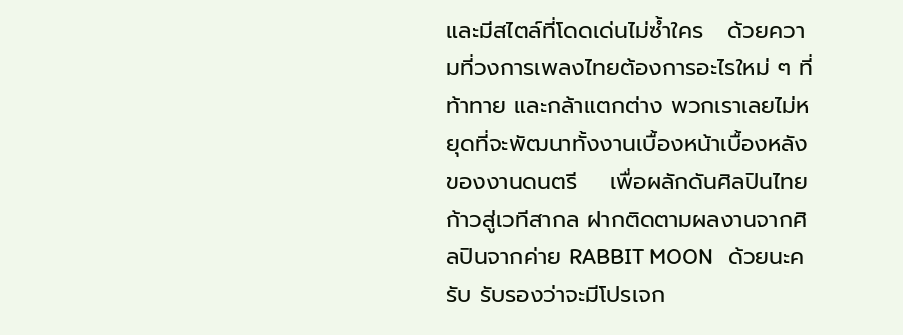และมีสไตล์ที่โดดเด่นไม่ซ้ำใคร   ด้วยความที่วงการเพลงไทยต้องการอะไรใหม่ ๆ ที่ท้าทาย และกล้าแตกต่าง พวกเราเลยไม่หยุดที่จะพัฒนาทั้งงานเบื้องหน้าเบื้องหลังของงานดนตรี    เพื่อผลักดันศิลปินไทยก้าวสู่เวทีสากล ฝากติดตามผลงานจากศิลปินจากค่าย RABBIT MOON   ด้วยนะครับ รับรองว่าจะมีโปรเจก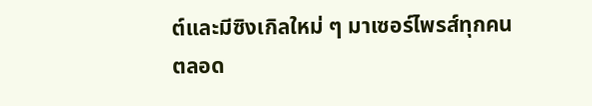ต์และมีซิงเกิลใหม่ ๆ มาเซอร์ไพรส์ทุกคนตลอด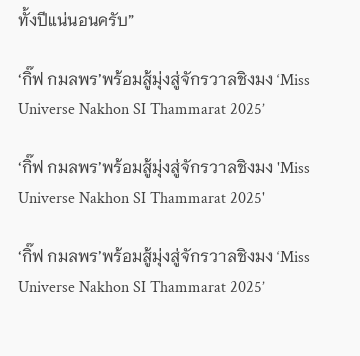ทั้งปีแน่นอนครับ”

‘กิ๊ฟ กมลพร’พร้อมสู้มุ่งสู่จักรวาลชิงมง ‘Miss Universe Nakhon SI Thammarat 2025’

‘กิ๊ฟ กมลพร’พร้อมสู้มุ่งสู่จักรวาลชิงมง 'Miss Universe Nakhon SI Thammarat 2025'

‘กิ๊ฟ กมลพร’พร้อมสู้มุ่งสู่จักรวาลชิงมง ‘Miss Universe Nakhon SI Thammarat 2025’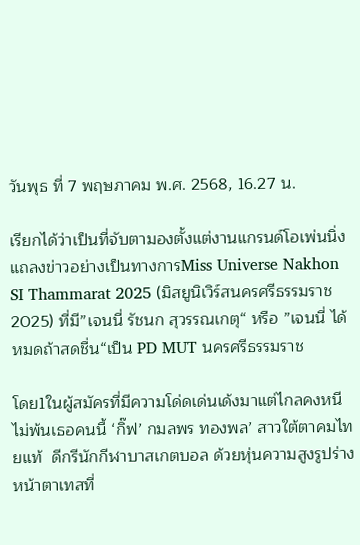วันพุธ ที่ 7 พฤษภาคม พ.ศ. 2568, 16.27 น.

เรียกได้ว่าเป็นที่จับตามองตั้งแต่งานแกรนด์โอเพ่นนิ่ง แถลงข่าวอย่างเป็นทางการMiss Universe Nakhon SI Thammarat 2025 (มิสยูนิเวิร์สนครศรีธรรมราช 2025) ที่มี”เจนนี่ รัชนก สุวรรณเกตุ“ หรือ ”เจนนี่ ได้หมดถ้าสดชื่น“เป็น PD MUT นครศรีธรรมราช

โดย1ในผู้สมัครที่มีความโด่ดเด่นเด้งมาแต่ไกลคงหนีไม่พ้นเธอคนนี้ ‘กิ๊ฟ’ กมลพร ทองพล’ สาวใต้ตาคมไทยแท้  ดีกรีนักกีฬาบาสเกตบอล ด้วยหุ่นความสูงรูปร่างหน้าตาเทสที่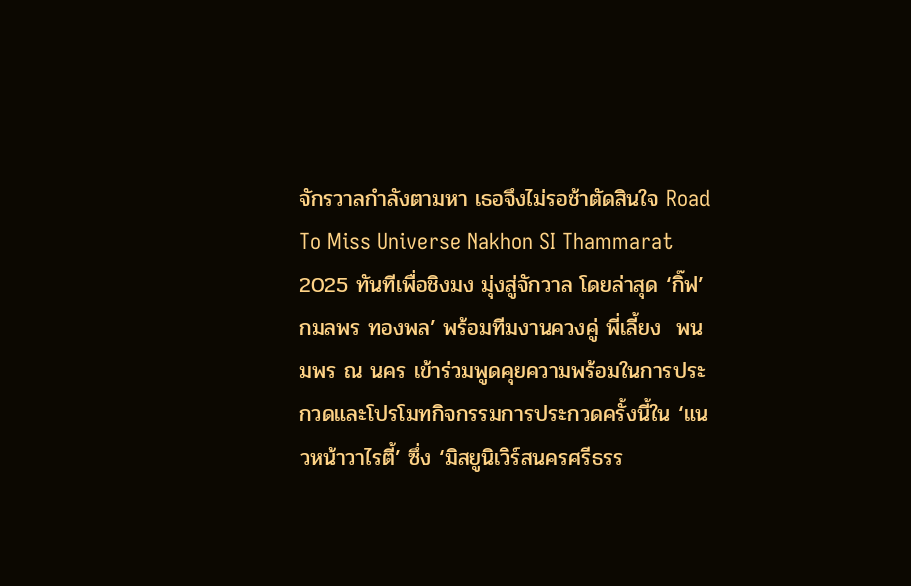จักรวาลกำลังตามหา เธอจึงไม่รอช้าตัดสินใจ Road To Miss Universe Nakhon SI Thammarat 2025 ทันทีเพื่อชิงมง มุ่งสู่จักวาล โดยล่าสุด ‘กิ๊ฟ’ กมลพร ทองพล’ พร้อมทีมงานควงคู่ พี่เลี้ยง  พนมพร ณ นคร เข้าร่วมพูดคุยความพร้อมในการประกวดและโปรโมทกิจกรรมการประกวดครั้งนี้ใน ‘แนวหน้าวาไรตี้’ ซึ่ง ‘มิสยูนิเวิร์สนครศรีธรร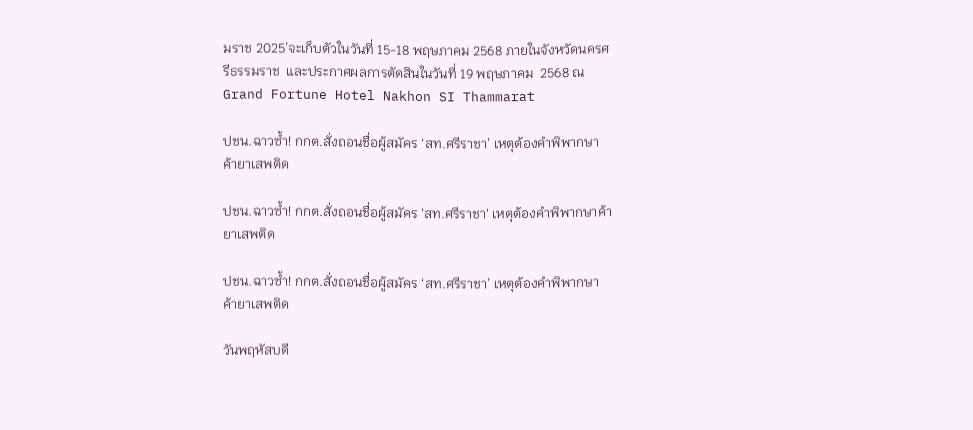มราช 2025’จะเก็บตัวในวันที่ 15-18 พฤษภาคม 2568 ภายในจังหวัดนครศรีธรรมราช  และประกาศผลการตัดสินในวันที่ 19 พฤษภาคม  2568 ณ Grand Fortune Hotel Nakhon SI Thammarat

ปชน.ฉาวซ้ำ! กกต.สั่งถอนชื่อผู้สมัคร ‘สท.ศรีราชา’ เหตุต้องคำพิพากษาค้ายาเสพติด

ปชน.ฉาวซ้ำ! กกต.สั่งถอนชื่อผู้สมัคร 'สท.ศรีราชา' เหตุต้องคำพิพากษาค้ายาเสพติด

ปชน.ฉาวซ้ำ! กกต.สั่งถอนชื่อผู้สมัคร ‘สท.ศรีราชา’ เหตุต้องคำพิพากษาค้ายาเสพติด

วันพฤหัสบดี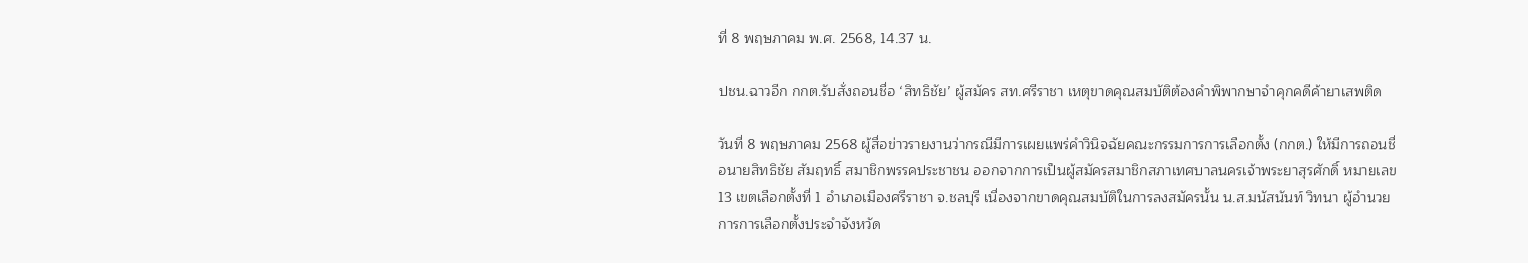ที่ 8 พฤษภาคม พ.ศ. 2568, 14.37 น.

ปชน.ฉาวอีก กกต.รับสั่งถอนชื่อ ‘สิทธิชัย’ ผู้สมัคร สท.ศรีราชา เหตุขาดคุณสมบัติต้องคำพิพากษาจำคุกคดีค้ายาเสพติด

วันที่ 8 พฤษภาคม 2568 ผู้สื่อข่าวรายงานว่ากรณีมีการเผยแพร่คำวินิจฉัยคณะกรรมการการเลือกตั้ง (กกต.) ให้มีการถอนชื่อนายสิทธิชัย สัมฤทธิ์ สมาชิกพรรคประชาชน ออกจากการเป็นผู้สมัครสมาชิกสภาเทศบาลนครเจ้าพระยาสุรศักดิ์ หมายเลข 13 เขตเลือกตั้งที่ 1 อำเภอเมืองศรีราชา จ.ชลบุรี เนื่องจากขาดคุณสมบัติในการลงสมัครนั้น น.ส.มนัสนันท์ วิทนา ผู้อำนวยการการเลือกตั้งประจำจังหวัด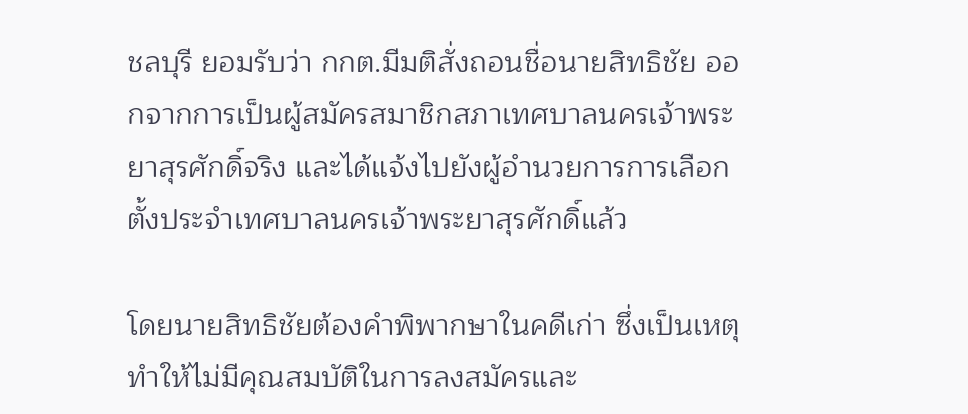ชลบุรี ยอมรับว่า กกต.มีมติสั่งถอนชื่อนายสิทธิชัย ออกจากการเป็นผู้สมัครสมาชิกสภาเทศบาลนครเจ้าพระยาสุรศักดิ์จริง และได้แจ้งไปยังผู้อำนวยการการเลือกตั้งประจำเทศบาลนครเจ้าพระยาสุรศักดิ์แล้ว

โดยนายสิทธิชัยต้องคำพิพากษาในคดีเก่า ซึ่งเป็นเหตุทำให้ไม่มีคุณสมบัติในการลงสมัครและ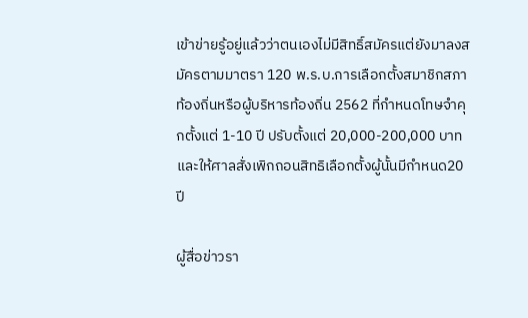เข้าข่ายรู้อยู่แล้วว่าตนเองไม่มีสิทธิ์สมัครแต่ยังมาลงสมัครตามมาตรา 120 พ.ร.บ.การเลือกตั้งสมาชิกสภาท้องถิ่นหรือผู้บริหารท้องถิ่น 2562 ที่กำหนดโทษจำคุกตั้งแต่ 1-10 ปี ปรับตั้งแต่ 20,000-200,000 บาทและให้ศาลสั่งเพิกถอนสิทธิเลือกตั้งผู้นั้นมีกำหนด20 ปี

ผู้สื่อข่าวรา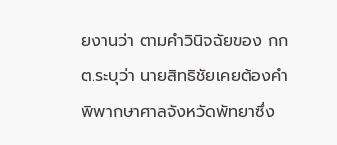ยงานว่า ตามคำวินิจฉัยของ กกต.ระบุว่า นายสิทธิชัยเคยต้องคำพิพากษาศาลจังหวัดพัทยาซึ่ง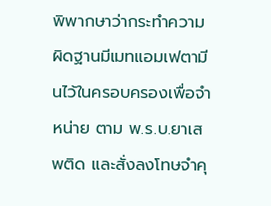พิพากษาว่ากระทำความผิดฐานมีเมทแอมเฟตามีนไว้ในครอบครองเพื่อจำหน่าย ตาม พ.ร.บ.ยาเสพติด และสั่งลงโทษจำคุ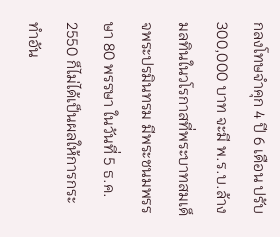กลงโทษจำคุก 4 ปี 6 เดือน ปรับ 300,000 บาท จะมี พ.ร.บ.ล้างมลทินในวโรกาสที่พระบาทสมเด็จพระปรมินทรม มีพระชนมพรรษา 80 พรรษา ในวันที่ 5 ธ.ค. 2550 ก็ไม่ได้เป็นผลให้การกระทำอัน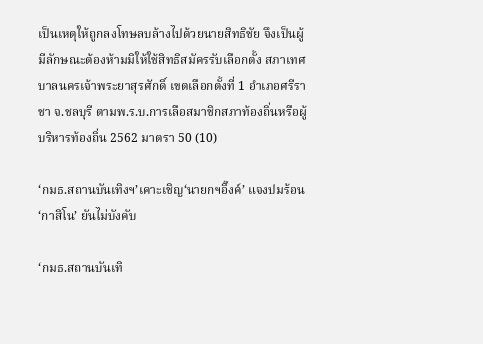เป็นเหตุให้ถูกลงโทษลบล้างไปด้วยนายสิทธิชัย จึงเป็นผู้มีลักษณะต้องห้ามมิให้ใช้สิทธิสมัครรับเลือกตั้ง สภาเทศบาลนครเจ้าพระยาสุรศักดิ์ เขตเลือกตั้งที่ 1 อำเภอศรีราชา จ.ชลบุรี ตามพ.ร.บ.การเลือสมาชิกสภาท้องถิ่นหรือผู้บริหารท้องถิ่น 2562 มาตรา 50 (10)

‘กมธ.สถานบันเทิงฯ’เคาะเชิญ‘นายกฯอิ๊งค์’ แจงปมร้อน‘กาสิโน’ ยันไม่บังคับ

‘กมธ.สถานบันเทิ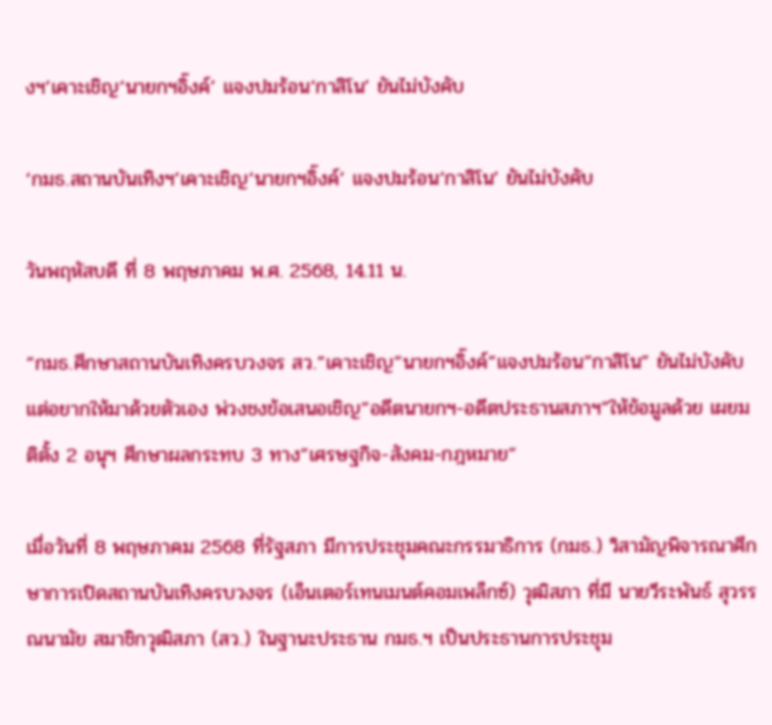งฯ’เคาะเชิญ‘นายกฯอิ๊งค์’ แจงปมร้อน‘กาสิโน’ ยันไม่บังคับ

‘กมธ.สถานบันเทิงฯ’เคาะเชิญ‘นายกฯอิ๊งค์’ แจงปมร้อน‘กาสิโน’ ยันไม่บังคับ

วันพฤหัสบดี ที่ 8 พฤษภาคม พ.ศ. 2568, 14.11 น.

“กมธ.ศึกษาสถานบันเทิงครบวงจร สว.”เคาะเชิญ”นายกฯอิ๊งค์”แจงปมร้อน”กาสิโน” ยันไม่บังคับ แต่อยากให้มาด้วยตัวเอง พ่วงชงข้อเสนอเชิญ”อดีตนายกฯ-อดีตประธานสภาฯ”ให้ข้อมูลด้วย เผยมติตั้ง 2 อนุฯ ศึกษาผลกระทบ 3 ทาง”เศรษฐกิจ-สังคม-กฎหมาย”

เมื่อวันที่ 8 พฤษภาคม 2568 ที่รัฐสภา มีการประชุมคณะกรรมาธิการ (กมธ.) วิสามัญพิจารณาศึกษาการเปิดสถานบันเทิงครบวงจร (เอ็นเตอร์เทนเมนต์คอมเพล็กซ์) วุฒิสภา ที่มี นายวีระพันธ์ สุวรรณนามัย สมาชิกวุฒิสภา (สว.) ในฐานะประธาน กมธ.ฯ เป็นประธานการประชุม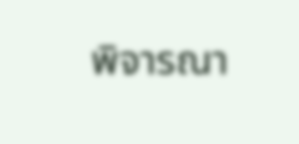พิจารณา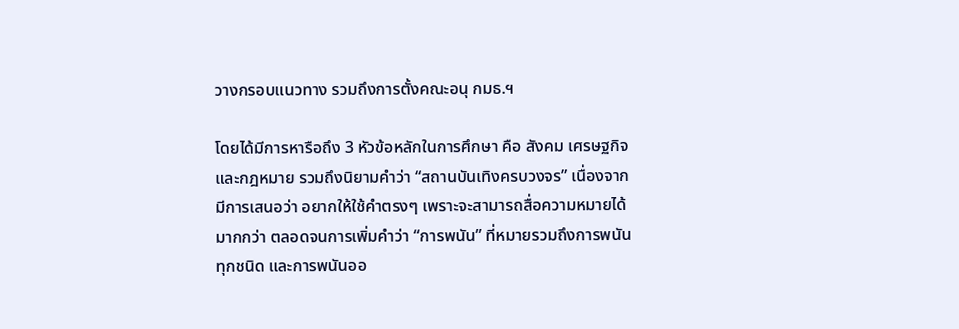วางกรอบแนวทาง รวมถึงการตั้งคณะอนุ กมธ.ฯ

โดยได้มีการหารือถึง 3 หัวข้อหลักในการศึกษา คือ สังคม เศรษฐกิจ และกฎหมาย รวมถึงนิยามคำว่า “สถานบันเทิงครบวงจร” เนื่องจากมีการเสนอว่า อยากให้ใช้คำตรงๆ เพราะจะสามารถสื่อความหมายได้มากกว่า ตลอดจนการเพิ่มคำว่า “การพนัน” ที่หมายรวมถึงการพนันทุกชนิด และการพนันออ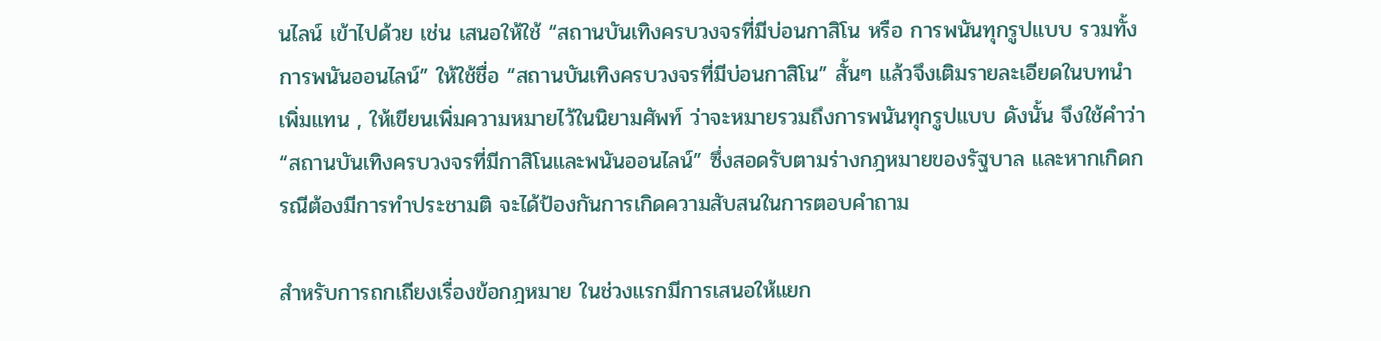นไลน์ เข้าไปด้วย เช่น เสนอให้ใช้ “สถานบันเทิงครบวงจรที่มีบ่อนกาสิโน หรือ การพนันทุกรูปแบบ รวมทั้งการพนันออนไลน์” ให้ใช้ชื่อ “สถานบันเทิงครบวงจรที่มีบ่อนกาสิโน” สั้นๆ แล้วจึงเติมรายละเอียดในบทนำเพิ่มแทน , ให้เขียนเพิ่มความหมายไว้ในนิยามศัพท์ ว่าจะหมายรวมถึงการพนันทุกรูปแบบ ดังนั้น จึงใช้คำว่า “สถานบันเทิงครบวงจรที่มีกาสิโนและพนันออนไลน์” ซึ่งสอดรับตามร่างกฎหมายของรัฐบาล และหากเกิดกรณีต้องมีการทำประชามติ จะได้ป้องกันการเกิดความสับสนในการตอบคำถาม

สำหรับการถกเถียงเรื่องข้อกฎหมาย ในช่วงแรกมีการเสนอให้แยก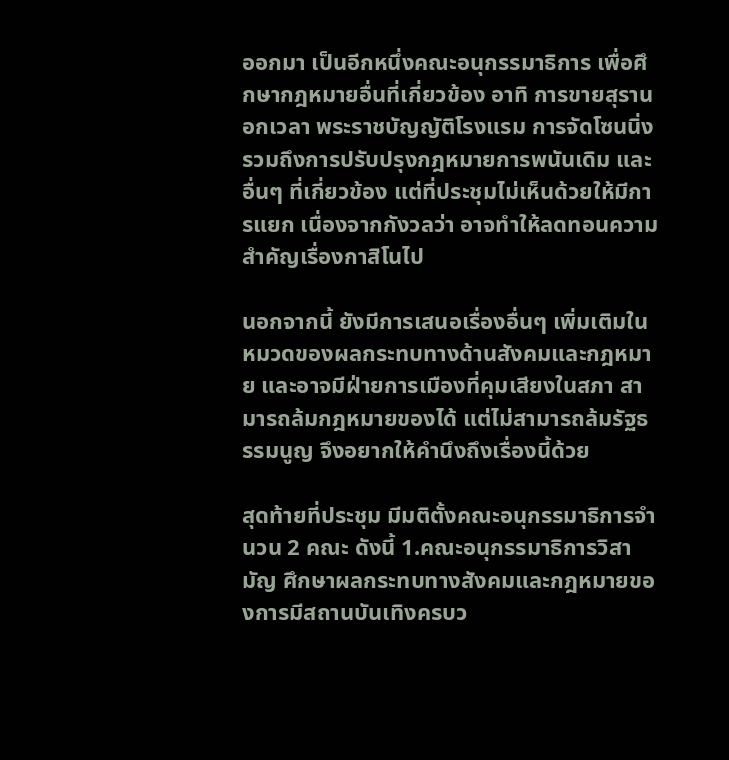ออกมา เป็นอีกหนึ่งคณะอนุกรรมาธิการ เพื่อศึกษากฎหมายอื่นที่เกี่ยวข้อง อาทิ การขายสุรานอกเวลา พระราชบัญญัติโรงแรม การจัดโซนนิ่ง รวมถึงการปรับปรุงกฎหมายการพนันเดิม และอื่นๆ ที่เกี่ยวข้อง แต่ที่ประชุมไม่เห็นด้วยให้มีการแยก เนื่องจากกังวลว่า อาจทำให้ลดทอนความสำคัญเรื่องกาสิโนไป

นอกจากนี้ ยังมีการเสนอเรื่องอื่นๆ เพิ่มเติมในหมวดของผลกระทบทางด้านสังคมและกฎหมาย และอาจมีฝ่ายการเมืองที่คุมเสียงในสภา สามารถล้มกฎหมายของได้ แต่ไม่สามารถล้มรัฐธรรมนูญ จึงอยากให้คำนึงถึงเรื่องนี้ด้วย

สุดท้ายที่ประชุม มีมติตั้งคณะอนุกรรมาธิการจำนวน 2 คณะ ดังนี้ 1.คณะอนุกรรมาธิการวิสามัญ ศึกษาผลกระทบทางสังคมและกฎหมายของการมีสถานบันเทิงครบว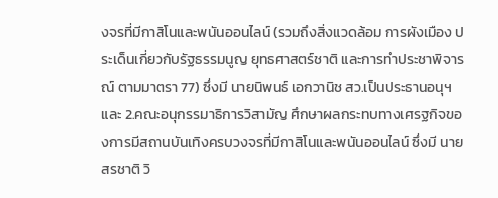งจรที่มีกาสิโนและพนันออนไลน์ (รวมถึงสิ่งแวดล้อม การผังเมือง ประเด็นเกี่ยวกับรัฐธรรมนูญ ยุทธศาสตร์ชาติ และการทำประชาพิจารณ์ ตามมาตรา 77) ซึ่งมี นายนิพนธ์ เอกวานิช สว.เป็นประธานอนุฯ และ 2.คณะอนุกรรมาธิการวิสามัญ ศึกษาผลกระทบทางเศรฐกิจของการมีสถานบันเทิงครบวงจรที่มีกาสิโนและพนันออนไลน์ ซึ่งมี นายสรชาติ วิ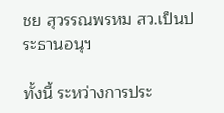ชย สุวรรณพรหม สว.เป็นประธานอนุฯ

ทั้งนี้ ระหว่างการประ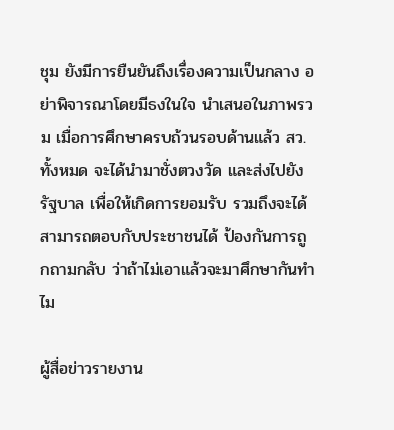ชุม ยังมีการยืนยันถึงเรื่องความเป็นกลาง อย่าพิจารณาโดยมีธงในใจ นำเสนอในภาพรวม เมื่อการศึกษาครบถ้วนรอบด้านแล้ว สว.ทั้งหมด จะได้นำมาชั่งตวงวัด และส่งไปยังรัฐบาล เพื่อให้เกิดการยอมรับ รวมถึงจะได้สามารถตอบกับประชาชนได้ ป้องกันการถูกถามกลับ ว่าถ้าไม่เอาแล้วจะมาศึกษากันทำไม

ผู้สื่อข่าวรายงาน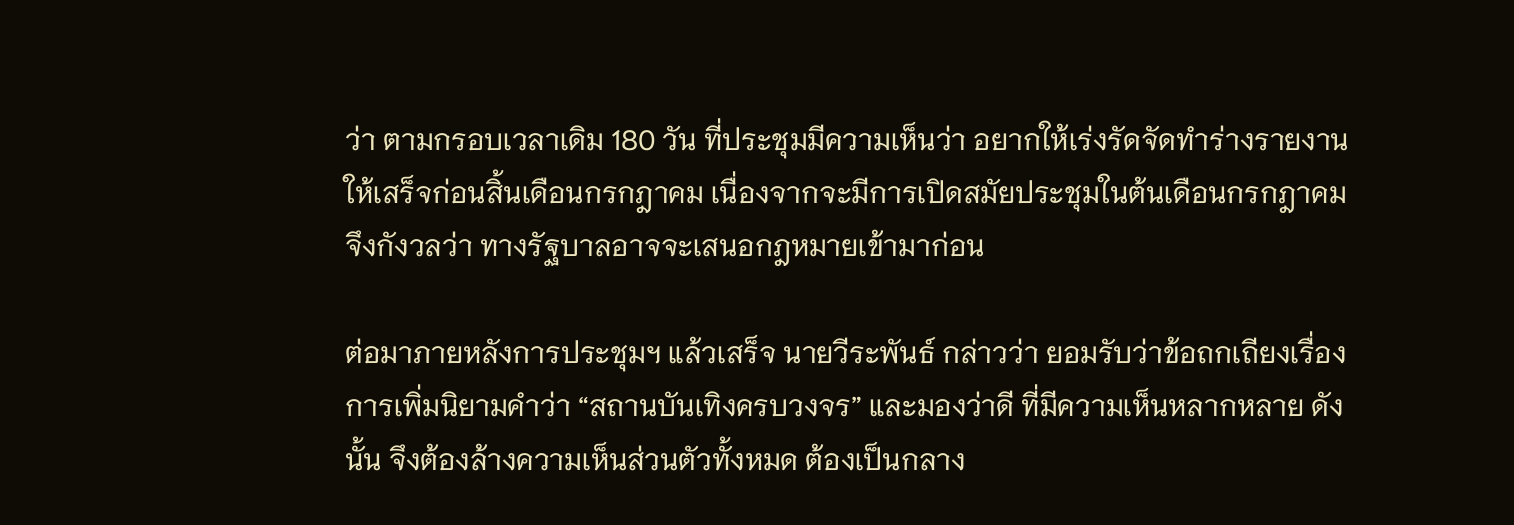ว่า ตามกรอบเวลาเดิม 180 วัน ที่ประชุมมีความเห็นว่า อยากให้เร่งรัดจัดทำร่างรายงานให้เสร็จก่อนสิ้นเดือนกรกฎาคม เนื่องจากจะมีการเปิดสมัยประชุมในต้นเดือนกรกฎาคม จึงกังวลว่า ทางรัฐบาลอาจจะเสนอกฎหมายเข้ามาก่อน

ต่อมาภายหลังการประชุมฯ แล้วเสร็จ นายวีระพันธ์ กล่าวว่า ยอมรับว่าข้อถกเถียงเรื่องการเพิ่มนิยามคำว่า “สถานบันเทิงครบวงจร” และมองว่าดี ที่มีความเห็นหลากหลาย ดังนั้น จึงต้องล้างความเห็นส่วนตัวทั้งหมด ต้องเป็นกลาง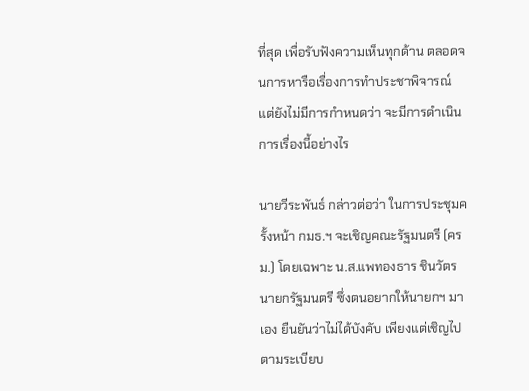ที่สุด เพื่อรับฟังความเห็นทุกด้าน ตลอดจนการหารือเรื่องการทำประชาพิจารณ์ แต่ยังไม่มีการกำหนดว่า จะมีการดำเนินการเรื่องนี้อย่างไร

นายวีระพันธ์ กล่าวต่อว่า ในการประชุมครั้งหน้า กมธ.ฯ จะเชิญคณะรัฐมนตรี (ครม.) โดยเฉพาะ น.ส.แพทองธาร ชินวัตร นายกรัฐมนตรี ซึ่งตนอยากให้นายกฯ มาเอง ยืนยันว่าไม่ได้บังคับ เพียงแต่เชิญไปตามระเบียบ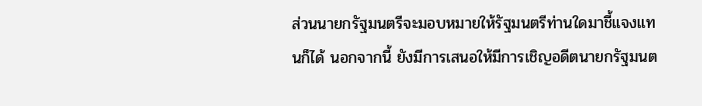ส่วนนายกรัฐมนตรีจะมอบหมายให้รัฐมนตรีท่านใดมาชี้แจงแทนก็ได้ นอกจากนี้ ยังมีการเสนอให้มีการเชิญอดีตนายกรัฐมนต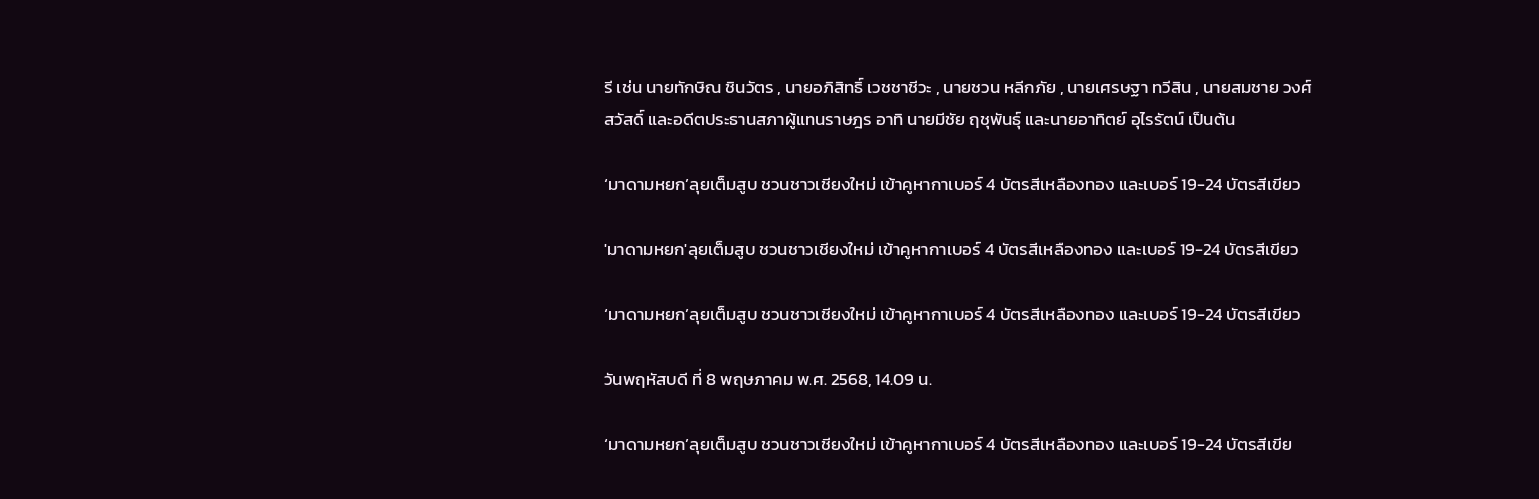รี เช่น นายทักษิณ ชินวัตร , นายอภิสิทธิ์ เวชชาชีวะ , นายชวน หลีกภัย , นายเศรษฐา ทวีสิน , นายสมชาย วงศ์สวัสดิ์ และอดีตประธานสภาผู้แทนราษฎร อาทิ นายมีชัย ฤชุพันธุ์ และนายอาทิตย์ อุไรรัตน์ เป็นต้น

‘มาดามหยก’ลุยเต็มสูบ ชวนชาวเชียงใหม่ เข้าคูหากาเบอร์ 4 บัตรสีเหลืองทอง และเบอร์ 19-24 บัตรสีเขียว

'มาดามหยก'ลุยเต็มสูบ ชวนชาวเชียงใหม่ เข้าคูหากาเบอร์ 4 บัตรสีเหลืองทอง และเบอร์ 19-24 บัตรสีเขียว

‘มาดามหยก’ลุยเต็มสูบ ชวนชาวเชียงใหม่ เข้าคูหากาเบอร์ 4 บัตรสีเหลืองทอง และเบอร์ 19-24 บัตรสีเขียว

วันพฤหัสบดี ที่ 8 พฤษภาคม พ.ศ. 2568, 14.09 น.

‘มาดามหยก’ลุยเต็มสูบ ชวนชาวเชียงใหม่ เข้าคูหากาเบอร์ 4 บัตรสีเหลืองทอง และเบอร์ 19-24 บัตรสีเขีย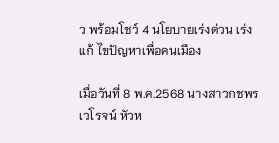ว พร้อมโชว์ 4 นโยบายเร่งด่วน เร่งแก้ ไขปัญหาเพื่อคนเมือง

เมื่อวันที่ 8 พ.ค.2568 นางสาวกชพร เวโรจน์ หัวห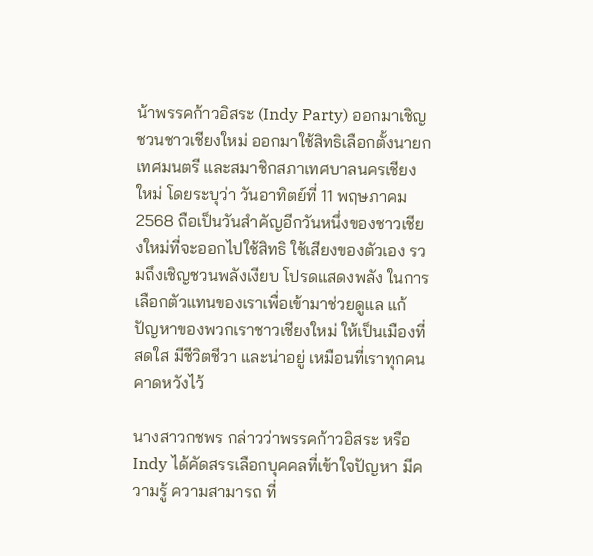น้าพรรคก้าวอิสระ (Indy Party) ออกมาเชิญชวนชาวเชียงใหม่ ออกมาใช้สิทธิเลือกตั้งนายกเทศมนตรี และสมาชิกสภาเทศบาลนครเชียงใหม่ โดยระบุว่า วันอาทิตย์ที่ 11 พฤษภาคม 2568 ถือเป็นวันสำคัญอีกวันหนึ่งของชาวเชียงใหม่ที่จะออกไปใช้สิทธิ ใช้เสียงของตัวเอง รวมถึงเชิญชวนพลังเงียบ โปรดแสดงพลัง ในการเลือกตัวแทนของเราเพื่อเข้ามาช่วยดูแล แก้ปัญหาของพวกเราชาวเชียงใหม่ ให้เป็นเมืองที่สดใส มีชีวิตชีวา และน่าอยู่ เหมือนที่เราทุกคนคาดหวังไว้

นางสาวกชพร กล่าวว่าพรรคก้าวอิสระ หรือ Indy ได้คัดสรรเลือกบุคคลที่เข้าใจปัญหา มีความรู้ ความสามารถ ที่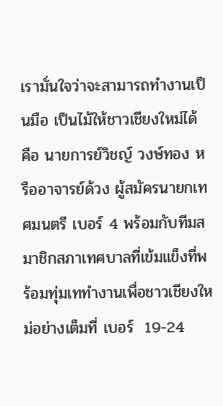เรามั่นใจว่าจะสามารถทำงานเป็นมือ เป็นไม้ให้ชาวเชียงใหม่ได้ คือ นายการย์วิชญ์ วงษ์ทอง หรืออาจารย์ด้วง ผู้สมัครนายกเทศมนตรี เบอร์ 4 พร้อมกับทีมสมาชิกสภาเทศบาลที่เข้มแข็งที่พร้อมทุ่มเททำงานเพื่อชาวเชียงใหม่อย่างเต็มที่ เบอร์  19-24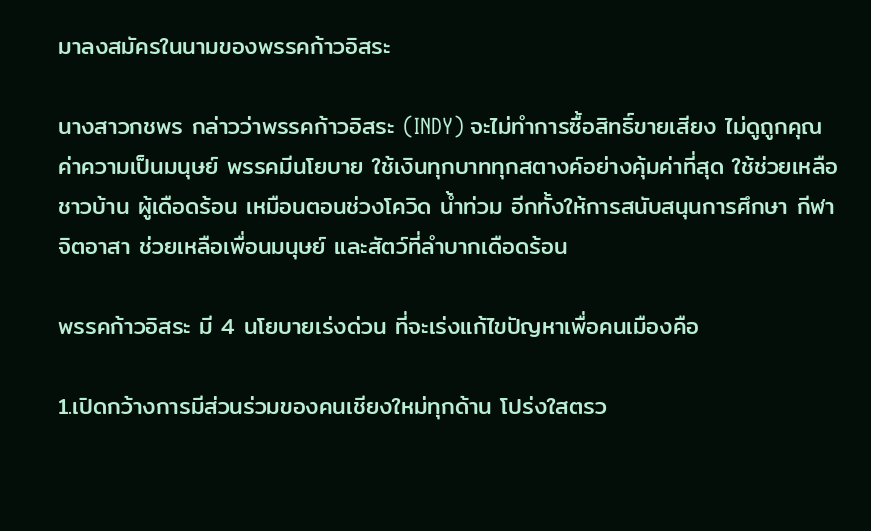มาลงสมัครในนามของพรรคก้าวอิสระ

นางสาวกชพร กล่าวว่าพรรคก้าวอิสระ (INDY) จะไม่ทำการซื้อสิทธิ์ขายเสียง ไม่ดูถูกคุณค่าความเป็นมนุษย์ พรรคมีนโยบาย ใช้เงินทุกบาททุกสตางค์อย่างคุ้มค่าที่สุด ใช้ช่วยเหลือชาวบ้าน ผู้เดือดร้อน เหมือนตอนช่วงโควิด น้ำท่วม อีกทั้งให้การสนับสนุนการศึกษา กีฬา จิตอาสา ช่วยเหลือเพื่อนมนุษย์ และสัตว์ที่ลำบากเดือดร้อน

พรรคก้าวอิสระ มี 4 นโยบายเร่งด่วน ที่จะเร่งแก้ไขปัญหาเพื่อคนเมืองคือ

1.เปิดกว้างการมีส่วนร่วมของคนเชียงใหม่ทุกด้าน โปร่งใสตรว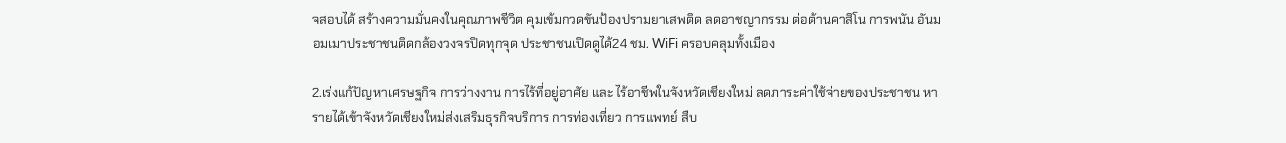จสอบได้ สร้างความมั่นคงในคุณภาพชีวิต คุมเข้มกวดขันป้องปรามยาเสพติด ลดอาชญากรรม ต่อต้านคาสิโน การพนัน อันมอมเมาประชาชนติดกล้องวงจรปิดทุกจุด ประชาชนเปิดดูได้24 ชม. WiFi ครอบคลุมทั้งเมือง

2.เร่งแก้ปัญหาเศรษฐกิจ การว่างงาน การไร้ที่อยู่อาศัย และ ไร้อาชีพในจังหวัดเชียงใหม่ ลดภาระค่าใช้จ่ายของประชาชน หารายได้เข้าจังหวัดเชียงใหม่ส่งเสริมธุรกิจบริการ การท่องเที่ยว การแพทย์ สืบ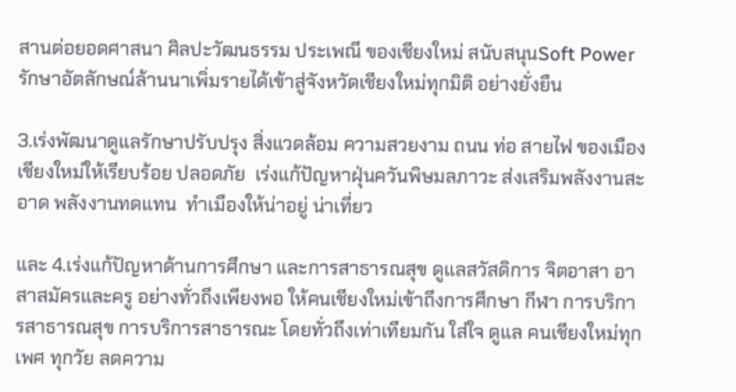สานต่อยอดศาสนา ศิลปะวัฒนธรรม ประเพณี ของเชียงใหม่ สนับสนุนSoft Power รักษาอัตลักษณ์ล้านนาเพิ่มรายได้เข้าสู่จังหวัดเชียงใหม่ทุกมิติ อย่างยั่งยืน

3.เร่งพัฒนาดูแลรักษาปรับปรุง สิ่งแวดล้อม ความสวยงาม ถนน ท่อ สายไฟ ของเมืองเชียงใหม่ให้เรียบร้อย ปลอดภัย  เร่งแก้ปัญหาฝุ่นควันพิษมลภาวะ ส่งเสริมพลังงานสะอาด พลังงานทดแทน  ทำเมืองให้น่าอยู่ น่าเที่ยว

และ 4.เร่งแก้ปัญหาด้านการศึกษา และการสาธารณสุข ดูแลสวัสดิการ จิตอาสา อาสาสมัครและครู อย่างทั่วถึงเพียงพอ ให้คนเชียงใหม่เข้าถึงการศึกษา กีฬา การบริการสาธารณสุข การบริการสาธารณะ โดยทั่วถึงเท่าเทียมกัน ใส่ใจ ดูแล คนเชียงใหม่ทุกเพศ ทุกวัย ลดความ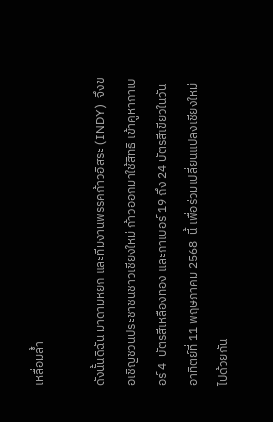เหลื่อมล้ำ

ดังนั้นดิฉัน มาดามหยก และทีมงานพรรคก้าวอิสระ (INDY)  จึงขอเชิญชวนประชาชนชาวเชียงใหม่ ก้าวออกมาใช้สิทธิ เข้าคูหากาเบอร์ 4  บัตรสีเหลืองทอง และกาเบอร์ 19 ถึง 24 บัตรสีเขียวในวันอาทิตย์ที่ 11 พฤษภาคม 2568  นี้ เพื่อร่วมเปลี่ยนแปลงเชียงใหม่ไปด้วยกัน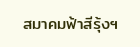สมาคมฟ้าสีรุ้งฯ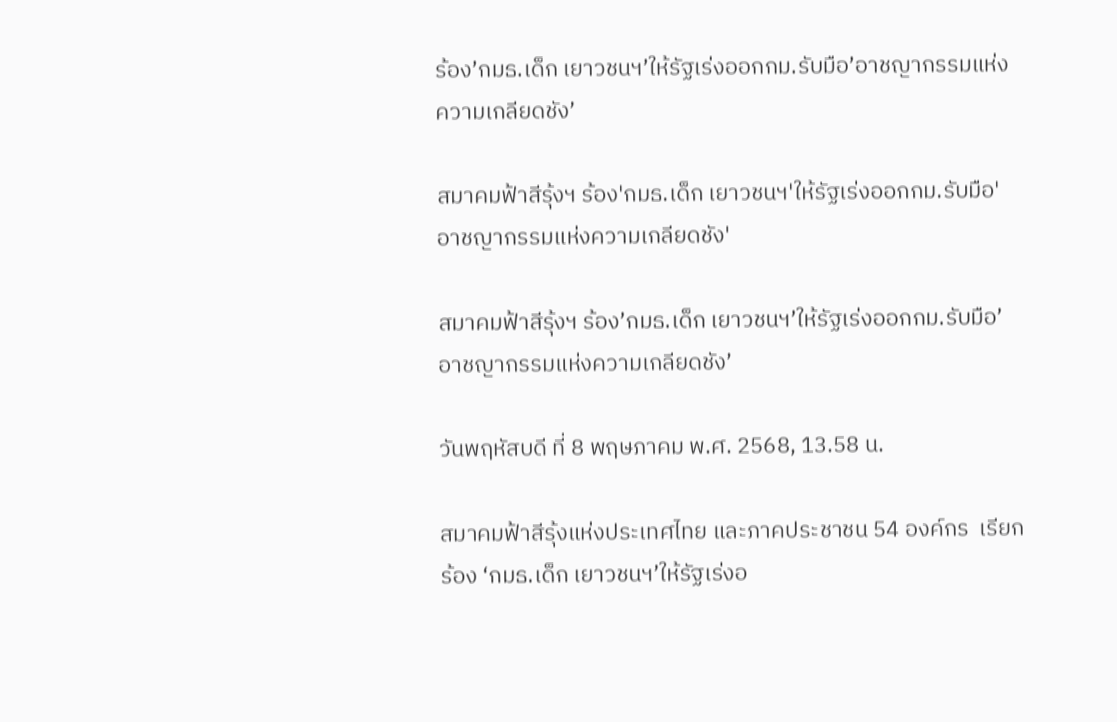ร้อง’กมธ.เด็ก เยาวชนฯ’ให้รัฐเร่งออกกม.รับมือ’อาชญากรรมแห่งความเกลียดชัง’

สมาคมฟ้าสีรุ้งฯ ร้อง'กมธ.เด็ก เยาวชนฯ'ให้รัฐเร่งออกกม.รับมือ'อาชญากรรมแห่งความเกลียดชัง'

สมาคมฟ้าสีรุ้งฯ ร้อง’กมธ.เด็ก เยาวชนฯ’ให้รัฐเร่งออกกม.รับมือ’อาชญากรรมแห่งความเกลียดชัง’

วันพฤหัสบดี ที่ 8 พฤษภาคม พ.ศ. 2568, 13.58 น.

สมาคมฟ้าสีรุ้งแห่งประเทศไทย และภาคประชาชน 54 องค์กร  เรียกร้อง ‘กมธ.เด็ก เยาวชนฯ’ให้รัฐเร่งอ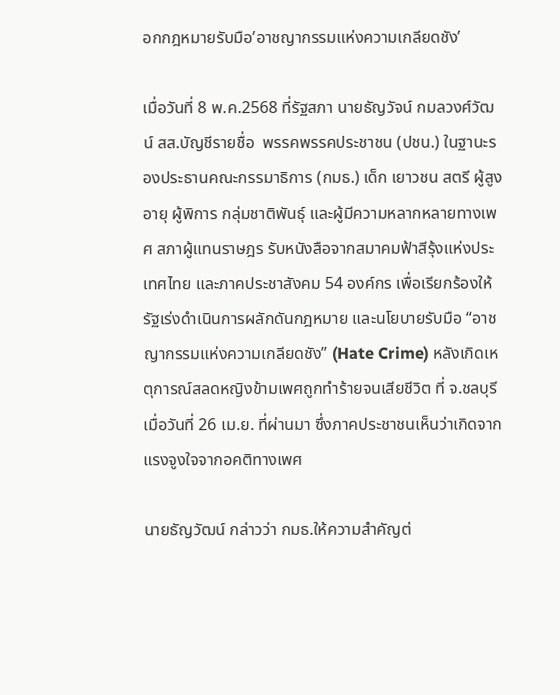อกกฎหมายรับมือ’อาชญากรรมแห่งความเกลียดชัง’

เมื่อวันที่ 8 พ.ค.2568 ที่รัฐสภา นายธัญวัจน์ กมลวงศ์วัฒน์ สส.บัญชีรายชื่อ  พรรคพรรคประชาชน (ปชน.) ในฐานะรองประธานคณะกรรมาธิการ (กมธ.) เด็ก เยาวชน สตรี ผู้สูงอายุ ผู้พิการ กลุ่มชาติพันธุ์ และผู้มีความหลากหลายทางเพศ สภาผู้แทนราษฎร รับหนังสือจากสมาคมฟ้าสีรุ้งแห่งประเทศไทย และภาคประชาสังคม 54 องค์กร เพื่อเรียกร้องให้รัฐเร่งดำเนินการผลักดันกฎหมาย และนโยบายรับมือ “อาชญากรรมแห่งความเกลียดชัง” (Hate Crime) หลังเกิดเหตุการณ์สลดหญิงข้ามเพศถูกทำร้ายจนเสียชีวิต ที่ จ.ชลบุรี เมื่อวันที่ 26 เม.ย. ที่ผ่านมา ซึ่งภาคประชาชนเห็นว่าเกิดจากแรงจูงใจจากอคติทางเพศ

นายธัญวัฒน์ กล่าวว่า กมธ.ให้ความสำคัญต่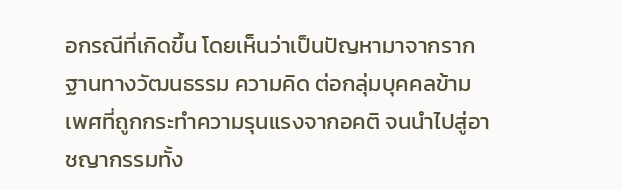อกรณีที่เกิดขึ้น โดยเห็นว่าเป็นปัญหามาจากรากฐานทางวัฒนธรรม ความคิด ต่อกลุ่มบุคคลข้ามเพศที่ถูกกระทำความรุนแรงจากอคติ จนนำไปสู่อาชญากรรมทั้ง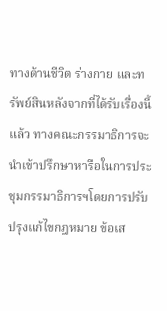ทางด้านชีวิต ร่างกาย และทรัพย์สินหลังจากที่ได้รับเรื่องนี้แล้ว ทางคณะกรรมาธิการจะนำเข้าปรึกษาหารือในการประชุมกรรมาธิการฯโดยการปรับปรุงแก้ไขกฎหมาย ข้อเส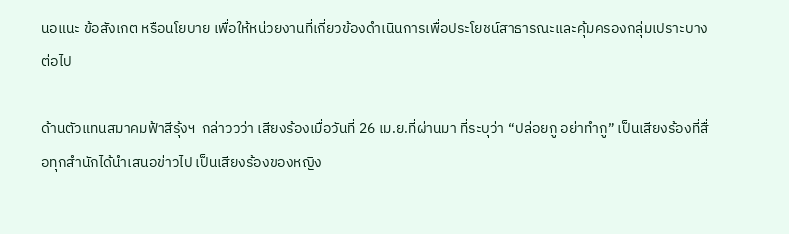นอแนะ ข้อสังเกต หรือนโยบาย เพื่อให้หน่วยงานที่เกี่ยวข้องดำเนินการเพื่อประโยชน์สาธารณะและคุ้มครองกลุ่มเปราะบางต่อไป

ด้านตัวแทนสมาคมฟ้าสีรุ้งฯ  กล่าววว่า เสียงร้องเมื่อวันที่ 26 เม.ย.ที่ผ่านมา ที่ระบุว่า “ปล่อยกู อย่าทำกู” เป็นเสียงร้องที่สื่อทุกสำนักได้นำเสนอข่าวไป เป็นเสียงร้องของหญิง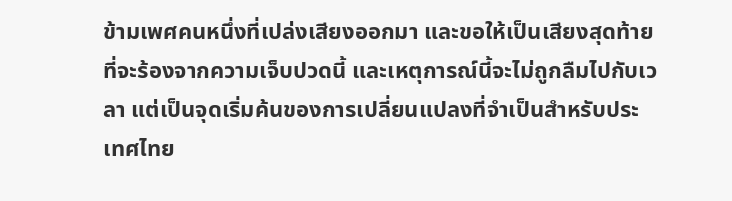ข้ามเพศคนหนึ่งที่เปล่งเสียงออกมา และขอให้เป็นเสียงสุดท้ายที่จะร้องจากความเจ็บปวดนี้ และเหตุการณ์นี้จะไม่ถูกลืมไปกับเวลา แต่เป็นจุดเริ่มค้นของการเปลี่ยนแปลงที่จำเป็นสำหรับประเทศไทย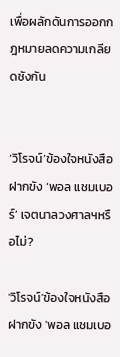เพื่อผลักดันการออกกฎหมายลดความเกลียดชังกัน


‘วิโรจน์’ข้องใจหนังสือฝากขัง ‘พอล แชมเบอร์’ เจตนาลวงศาลฯหรือไม่?

'วิโรจน์'ข้องใจหนังสือฝากขัง 'พอล แชมเบอ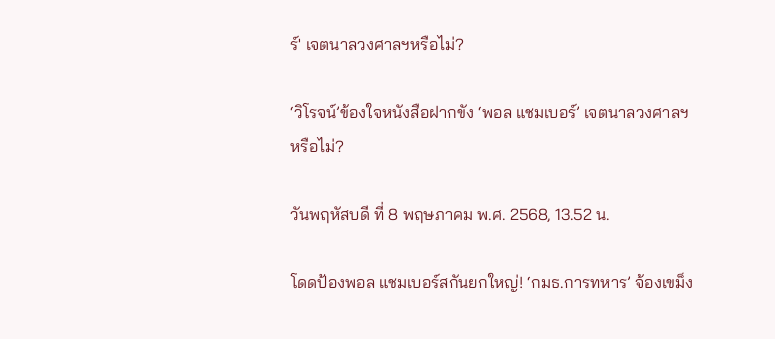ร์' เจตนาลวงศาลฯหรือไม่?

‘วิโรจน์’ข้องใจหนังสือฝากขัง ‘พอล แชมเบอร์’ เจตนาลวงศาลฯหรือไม่?

วันพฤหัสบดี ที่ 8 พฤษภาคม พ.ศ. 2568, 13.52 น.

โดดป้องพอล แชมเบอร์สกันยกใหญ่! ‘กมธ.การทหาร’ จ้องเขม็ง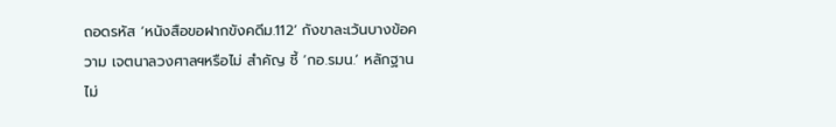ถอดรหัส ‘หนังสือขอฝากขังคดีม.112’ กังขาละเว้นบางข้อความ เจตนาลวงศาลฯหรือไม่ สำคัญ ชี้ ‘กอ.รมน.’ หลักฐานไม่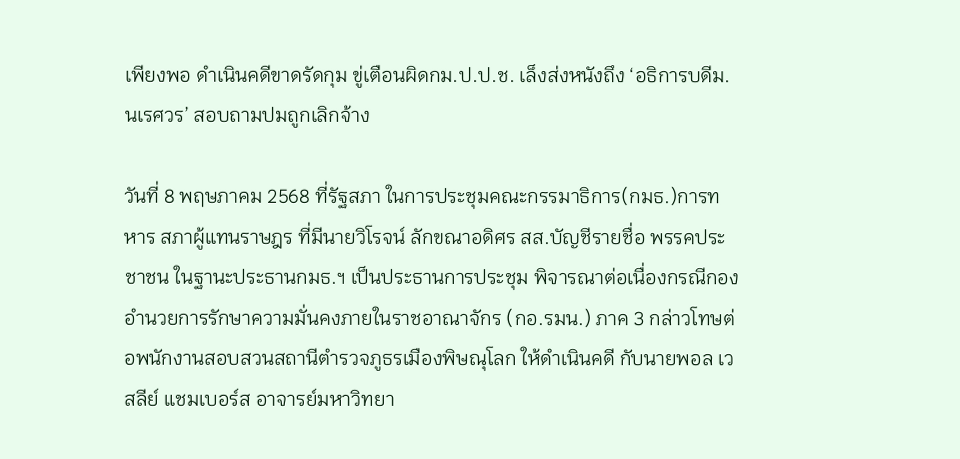เพียงพอ ดำเนินคดีขาดรัดกุม ขู่เตือนผิดกม.ป.ป.ช. เล็งส่งหนังถึง ‘อธิการบดีม.นเรศวร’ สอบถามปมถูกเลิกจ้าง

วันที่ 8 พฤษภาคม 2568 ที่รัฐสภา ในการประชุมคณะกรรมาธิการ(กมธ.)การทหาร สภาผู้แทนราษฎร ที่มีนายวิโรจน์ ลักขณาอดิศร สส.บัญชีรายชื่อ พรรคประชาชน ในฐานะประธานกมธ.ฯ เป็นประธานการประชุม พิจารณาต่อเนื่องกรณีกองอำนวยการรักษาความมั่นคงภายในราชอาณาจักร (กอ.รมน.) ภาค 3 กล่าวโทษต่อพนักงานสอบสวนสถานีตำรวจภูธรเมืองพิษณุโลก ให้ดำเนินคดี กับนายพอล เวสลีย์ แชมเบอร์ส อาจารย์มหาวิทยา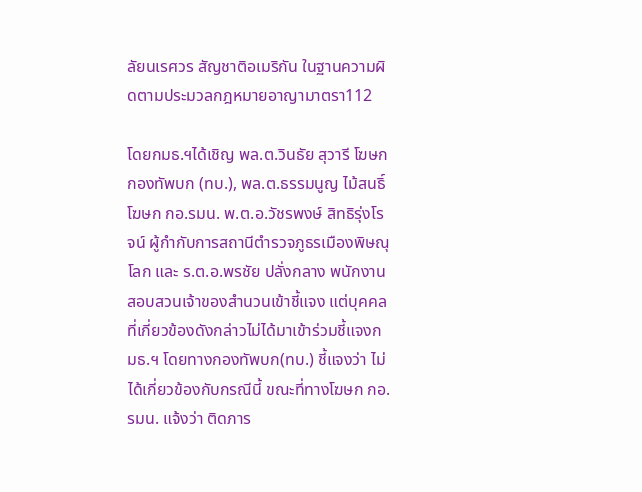ลัยนเรศวร สัญชาติอเมริกัน ในฐานความผิดตามประมวลกฎหมายอาญามาตรา112

โดยกมธ.ฯได้เชิญ พล.ต.วินธัย สุวารี โฆษกกองทัพบก (ทบ.), พล.ต.ธรรมนูญ ไม้สนธิ์ โฆษก กอ.รมน. พ.ต.อ.วัชรพงษ์ สิทธิรุ่งโรจน์ ผู้กำกับการสถานีตำรวจภูธรเมืองพิษณุโลก และ ร.ต.อ.พรชัย ปลั่งกลาง พนักงานสอบสวนเจ้าของสำนวนเข้าชี้แจง แต่บุคคลที่เกี่ยวข้องดังกล่าวไม่ได้มาเข้าร่วมชี้แจงกมธ.ฯ โดยทางกองทัพบก(ทบ.) ชี้แจงว่า ไม่ได้เกี่ยวข้องกับกรณีนี้ ขณะที่ทางโฆษก กอ.รมน. แจ้งว่า ติดภาร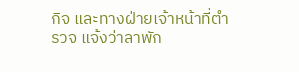กิจ และทางฝ่ายเจ้าหน้าที่ตำรวจ แจ้งว่าลาพัก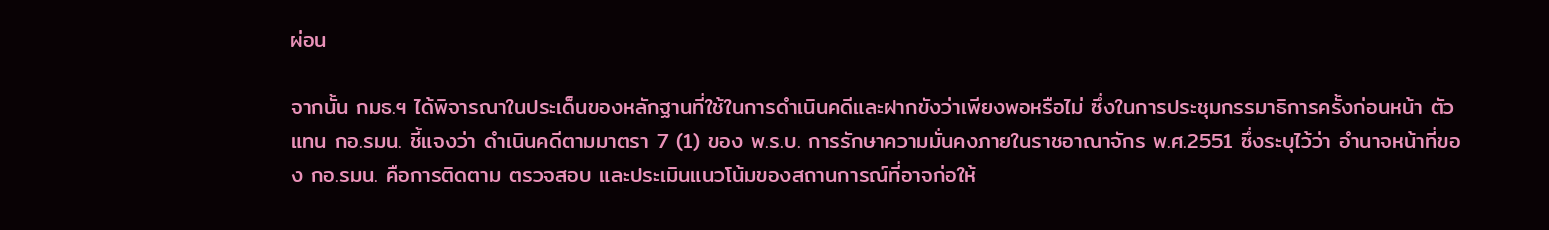ผ่อน

จากนั้น กมธ.ฯ ได้พิจารณาในประเด็นของหลักฐานที่ใช้ในการดำเนินคดีและฝากขังว่าเพียงพอหรือไม่ ซึ่งในการประชุมกรรมาธิการครั้งก่อนหน้า ตัวแทน กอ.รมน. ชี้แจงว่า ดำเนินคดีตามมาตรา 7 (1) ของ พ.ร.บ. การรักษาความมั่นคงภายในราชอาณาจักร พ.ศ.2551 ซึ่งระบุไว้ว่า อำนาจหน้าที่ของ กอ.รมน. คือการติดตาม ตรวจสอบ และประเมินแนวโน้มของสถานการณ์ที่อาจก่อให้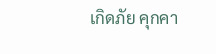เกิดภัย คุกคา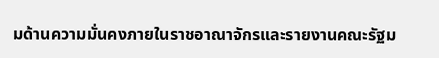มด้านความมั่นคงภายในราชอาณาจักรและรายงานคณะรัฐม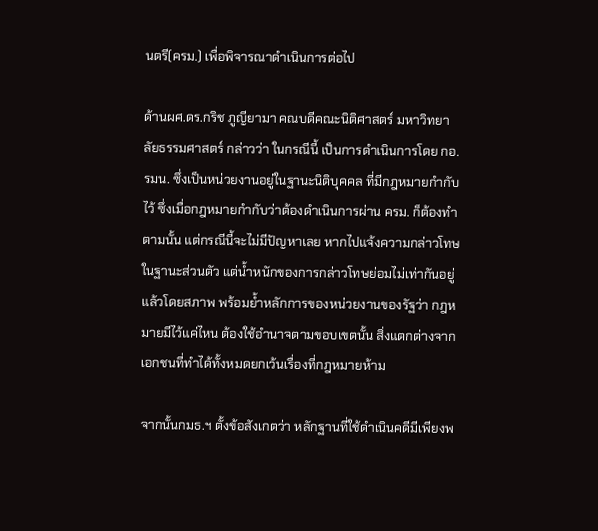นตรี(ครม.) เพื่อพิจารณาดําเนินการต่อไป

ด้านผศ.ดร.กริช ภูญียามา คณบดีคณะนิติศาสตร์ มหาวิทยาลัยธรรมศาสตร์ กล่าวว่า ในกรณีนี้ เป็นการดำเนินการโดย กอ.รมน. ซึ่งเป็นหน่วยงานอยู่ในฐานะนิติบุคคล ที่มีกฎหมายกำกับไว้ ซึ่งเมื่อกฎหมายกำกับว่าต้องดำเนินการผ่าน ครม. ก็ต้องทำตามนั้น แต่กรณีนี้จะไม่มีปัญหาเลย หากไปแจ้งความกล่าวโทษในฐานะส่วนตัว แต่น้ำหนักของการกล่าวโทษย่อมไม่เท่ากันอยู่แล้วโดยสภาพ พร้อมย้ำหลักการของหน่วยงานของรัฐว่า กฎหมายมีไว้แค่ไหน ต้องใช้อำนาจตามขอบเขตนั้น สิ่งแตกต่างจากเอกชนที่ทำได้ทั้งหมดยกเว้นเรื่องที่กฎหมายห้าม

จากนั้นกมธ.ฯ ตั้งข้อสังเกตว่า หลักฐานที่ใช้ดำเนินคดีมีเพียงพ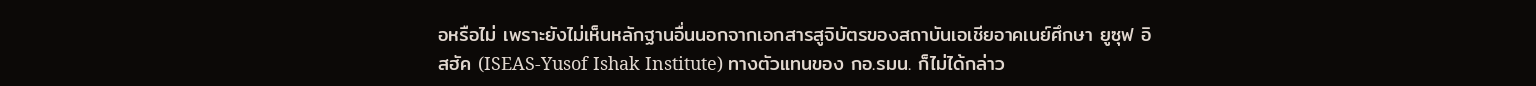อหรือไม่ เพราะยังไม่เห็นหลักฐานอื่นนอกจากเอกสารสูจิบัตรของสถาบันเอเชียอาคเนย์ศึกษา ยูซุฟ อิสฮัค (ISEAS-Yusof Ishak Institute) ทางตัวแทนของ กอ.รมน. ก็ไม่ได้กล่าว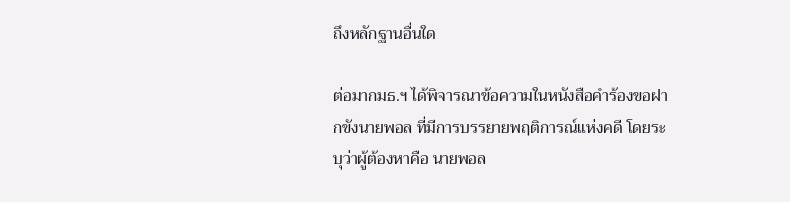ถึงหลักฐานอื่นใด

ต่อมากมธ.ฯ ได้พิจารณาข้อความในหนังสือคำร้องขอฝากขังนายพอล ที่มีการบรรยายพฤติการณ์แห่งคดี โดยระบุว่าผู้ต้องหาคือ นายพอล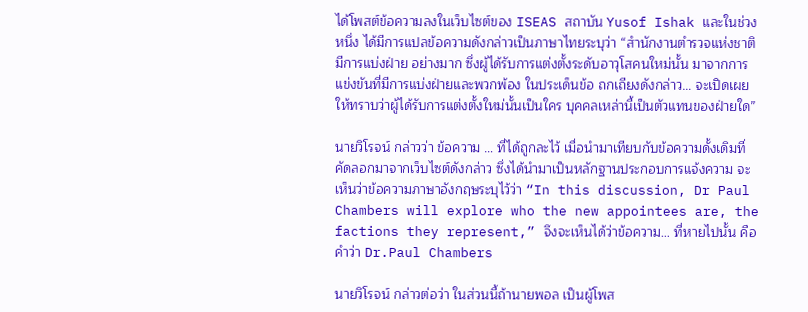ได้โพสต์ข้อความลงในเว็บไซต์ของ ISEAS สถาบัน Yusof Ishak และในช่วงหนึ่ง ได้มีการแปลข้อความดังกล่าวเป็นภาษาไทยระบุว่า “สำนักงานตำรวจแห่งชาติมีการแบ่งฝ่าย อย่างมาก ซึ่งผู้ได้รับการแต่งตั้งระดับอาวุโสคนใหม่นั้น มาจากการแข่งขันที่มีการแบ่งฝ่ายและพวกพ้อง ในประเด็นข้อ ถกเถียงดังกล่าว… จะเปิดเผยให้ทราบว่าผู้ได้รับการแต่งตั้งใหม่นั้นเป็นใคร บุคคลเหล่านี้เป็นตัวแทนของฝ่ายใด”

นายวิโรจน์ กล่าวว่า ข้อความ … ที่ได้ถูกละไว้ เมื่อนำมาเทียบกับข้อความดั้งเดิมที่คัดลอกมาจากเว็บไซต์ดังกล่าว ซึ่งได้นำมาเป็นหลักฐานประกอบการแจ้งความ จะเห็นว่าข้อความภาษาอังกฤษระบุไว้ว่า “In this discussion, Dr Paul Chambers will explore who the new appointees are, the factions they represent,” จึงจะเห็นได้ว่าข้อความ… ที่หายไปนั้น คือคำว่า Dr.Paul Chambers

นายวิโรจน์ กล่าวต่อว่า ในส่วนนี้ถ้านายพอล เป็นผู้โพส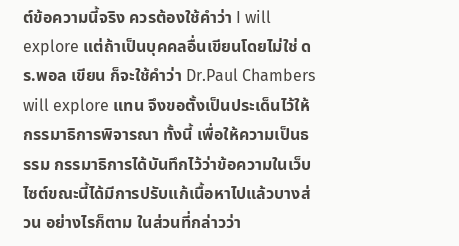ต์ข้อความนี้จริง ควรต้องใช้คำว่า I will explore แต่ถ้าเป็นบุคคลอื่นเขียนโดยไม่ใช่ ดร.พอล เขียน ก็จะใช้คำว่า Dr.Paul Chambers will explore แทน จึงขอตั้งเป็นประเด็นไว้ให้กรรมาธิการพิจารณา ทั้งนี้ เพื่อให้ความเป็นธรรม กรรมาธิการได้บันทึกไว้ว่าข้อความในเว็บไซต์ขณะนี้ได้มีการปรับแก้เนื้อหาไปแล้วบางส่วน อย่างไรก็ตาม ในส่วนที่กล่าวว่า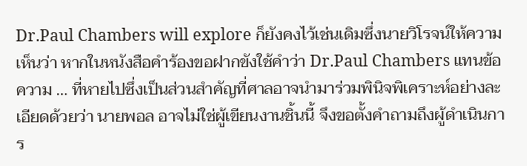Dr.Paul Chambers will explore ก็ยังคงไว้เช่นเดิมซึ่งนายวิโรจน์ให้ความเห็นว่า หากในหนังสือคำร้องขอฝากขังใช้คำว่า Dr.Paul Chambers แทนข้อความ … ที่หายไปซึ่งเป็นส่วนสำคัญที่ศาลอาจนำมาร่วมพินิจพิเคราะห์อย่างละเอียดด้วยว่า นายพอล อาจไม่ใช่ผู้เขียนงานชิ้นนี้ จึงขอตั้งคำถามถึงผู้ดำเนินการ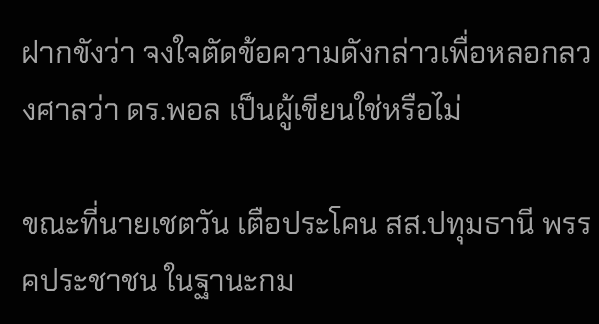ฝากขังว่า จงใจตัดข้อความดังกล่าวเพื่อหลอกลวงศาลว่า ดร.พอล เป็นผู้เขียนใช่หรือไม่

ขณะที่นายเชตวัน เตือประโคน สส.ปทุมธานี พรรคประชาชน ในฐานะกม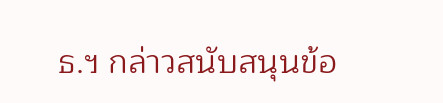ธ.ฯ กล่าวสนับสนุนข้อ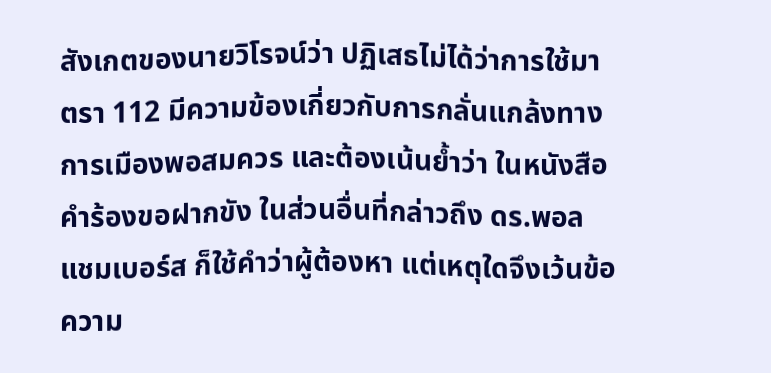สังเกตของนายวิโรจน์ว่า ปฏิเสธไม่ได้ว่าการใช้มาตรา 112 มีความข้องเกี่ยวกับการกลั่นแกล้งทางการเมืองพอสมควร และต้องเน้นย้ำว่า ในหนังสือคำร้องขอฝากขัง ในส่วนอื่นที่กล่าวถึง ดร.พอล แชมเบอร์ส ก็ใช้คำว่าผู้ต้องหา แต่เหตุใดจึงเว้นข้อความ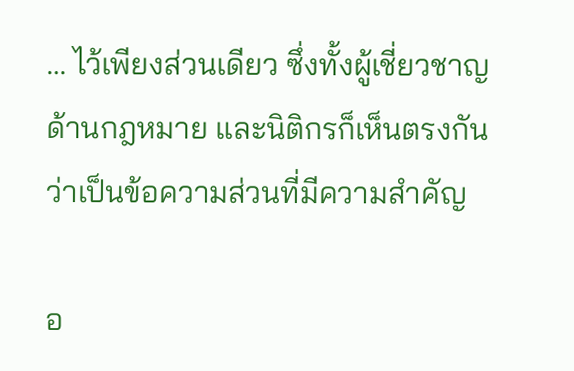… ไว้เพียงส่วนเดียว ซึ่งทั้งผู้เชี่ยวชาญด้านกฎหมาย และนิติกรก็เห็นตรงกันว่าเป็นข้อความส่วนที่มีความสำคัญ

อ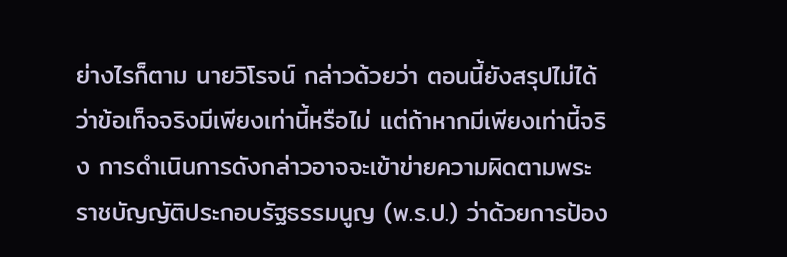ย่างไรก็ตาม นายวิโรจน์ กล่าวด้วยว่า ตอนนี้ยังสรุปไม่ได้ว่าข้อเท็จจริงมีเพียงเท่านี้หรือไม่ แต่ถ้าหากมีเพียงเท่านี้จริง การดำเนินการดังกล่าวอาจจะเข้าข่ายความผิดตามพระราชบัญญัติประกอบรัฐธรรมนูญ (พ.ร.ป.) ว่าด้วยการป้อง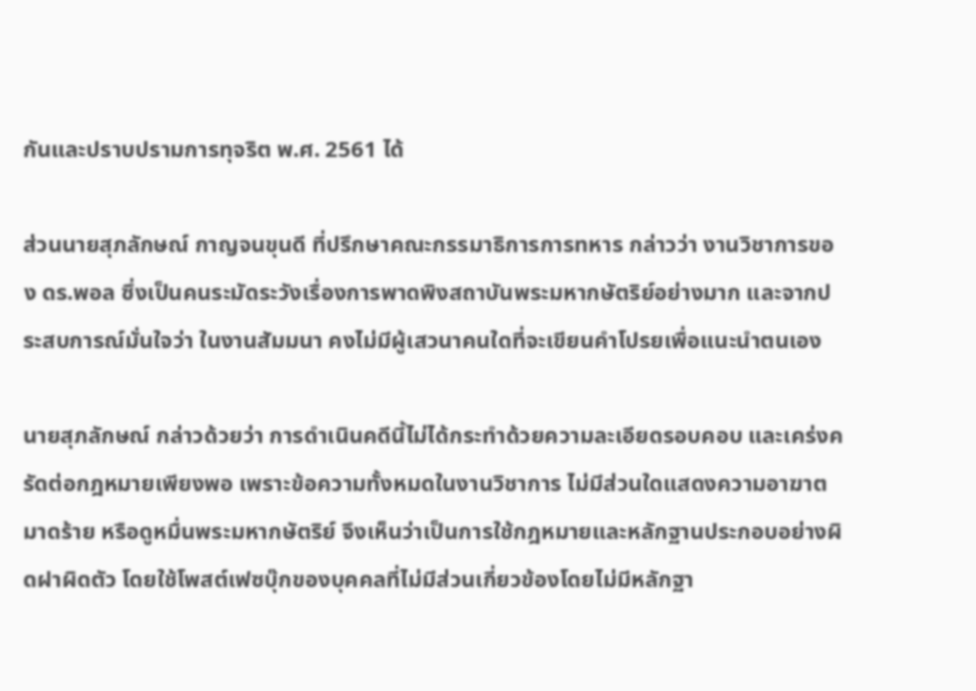กันและปราบปรามการทุจริต พ.ศ. 2561 ได้

ส่วนนายสุภลักษณ์ กาญจนขุนดี ที่ปรึกษาคณะกรรมาธิการการทหาร กล่าวว่า งานวิชาการของ ดร.พอล ซึ่งเป็นคนระมัดระวังเรื่องการพาดพิงสถาบันพระมหากษัตริย์อย่างมาก และจากประสบการณ์มั่นใจว่า ในงานสัมมนา คงไม่มีผู้เสวนาคนใดที่จะเขียนคำโปรยเพื่อแนะนำตนเอง

นายสุภลักษณ์ กล่าวด้วยว่า การดำเนินคดีนี้ไม่ได้กระทำด้วยความละเอียดรอบคอบ และเคร่งครัดต่อกฎหมายเพียงพอ เพราะข้อความทั้งหมดในงานวิชาการ ไม่มีส่วนใดแสดงความอาฆาตมาดร้าย หรือดูหมื่นพระมหากษัตริย์ จึงเห็นว่าเป็นการใช้กฎหมายและหลักฐานประกอบอย่างผิดฝาผิดตัว โดยใช้โพสต์เฟซบุ๊กของบุคคลที่ไม่มีส่วนเกี่ยวข้องโดยไม่มีหลักฐา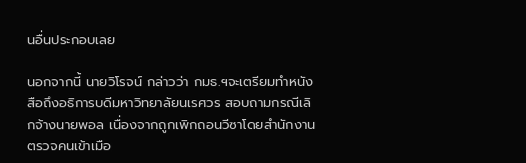นอื่นประกอบเลย

นอกจากนี้ นายวิโรจน์ กล่าวว่า กมธ.ฯจะเตรียมทำหนังสือถึงอธิการบดีมหาวิทยาลัยนเรศวร สอบถามกรณีเลิกจ้างนายพอล เนื่องจากถูกเพิกถอนวีซาโดยสำนักงานตรวจคนเข้าเมือ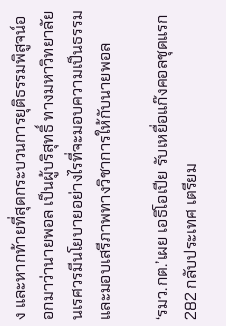ง และหากท้ายที่สุดกระบวนการยุติธรรมพิสูจน์ออกมาว่านายพอล เป็นผู้บริสุทธิ์ ทางมหาวิทยาลัยนเรศวรมีนโยบายอย่างไรที่จะมอบความเป็นธรรม และมอบเสรีภาพทางวิชาการให้กับนายพอล

‘รมว.กต.’เผย เอธิโอเปีย รับเหยื่อแก๊งคอลชุดแรก 282 กลับประเทศ เตรียม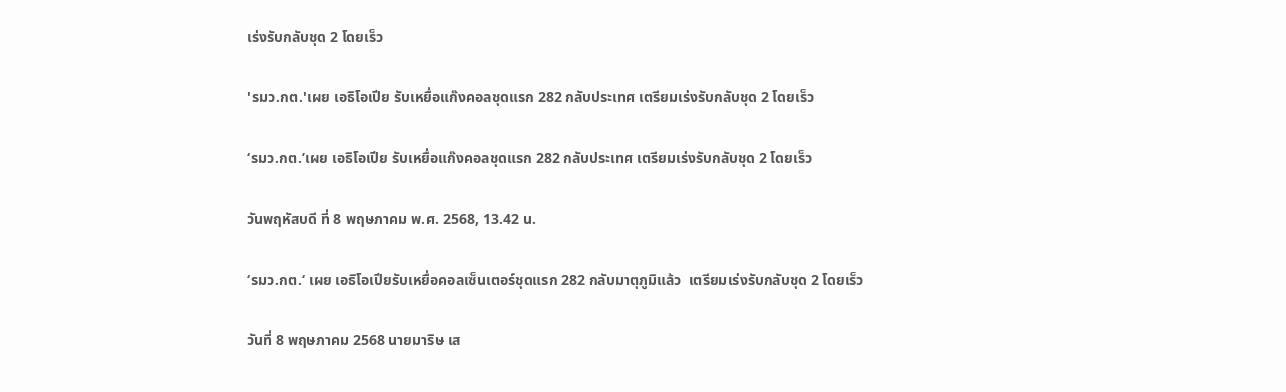เร่งรับกลับชุด 2 โดยเร็ว

'รมว.กต.'เผย เอธิโอเปีย รับเหยื่อแก๊งคอลชุดแรก 282 กลับประเทศ เตรียมเร่งรับกลับชุด 2 โดยเร็ว

‘รมว.กต.’เผย เอธิโอเปีย รับเหยื่อแก๊งคอลชุดแรก 282 กลับประเทศ เตรียมเร่งรับกลับชุด 2 โดยเร็ว

วันพฤหัสบดี ที่ 8 พฤษภาคม พ.ศ. 2568, 13.42 น.

‘รมว.กต.‘ เผย เอธิโอเปียรับเหยื่อคอลเซ็นเตอร์ชุดแรก 282 กลับมาตุภูมิแล้ว  เตรียมเร่งรับกลับชุด 2 โดยเร็ว

วันที่ 8 พฤษภาคม 2568 นายมาริษ เส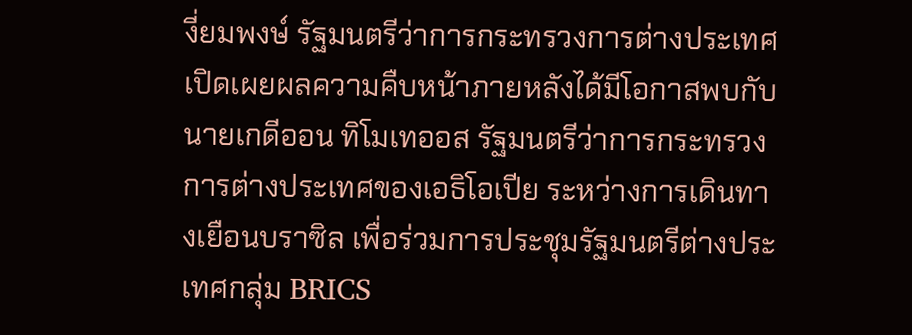งี่ยมพงษ์ รัฐมนตรีว่าการกระทรวงการต่างประเทศ เปิดเผยผลความคืบหน้าภายหลังได้มีโอกาสพบกับนายเกดีออน ทิโมเทออส รัฐมนตรีว่าการกระทรวงการต่างประเทศของเอธิโอเปีย ระหว่างการเดินทางเยือนบราซิล เพื่อร่วมการประชุมรัฐมนตรีต่างประเทศกลุ่ม BRICS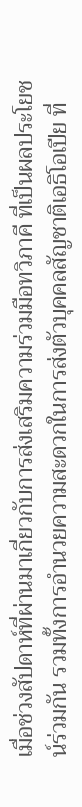เมื่อช่วงสัปดาห์ที่ผ่านมาเกี่ยวกับการส่งเสริมความร่วมมือทวิภาคี ที่เป็นผลประโยชน์ร่วมกัน รวมทั้งการอำนวยความสะดวกในการส่งตัวบุคคลสัญชาติเอธิโอเปีย ที่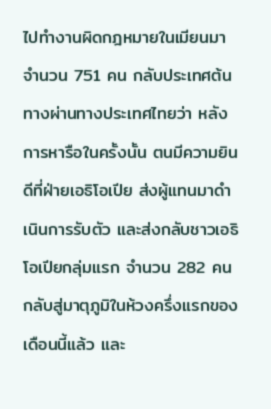ไปทำงานผิดกฎหมายในเมียนมา จำนวน 751 คน กลับประเทศต้นทางผ่านทางประเทศไทยว่า หลังการหารือในครั้งนั้น ตนมีความยินดีที่ฝ่ายเอธิโอเปีย ส่งผู้แทนมาดำเนินการรับตัว และส่งกลับชาวเอธิโอเปียกลุ่มแรก จำนวน 282 คน กลับสู่มาตุภูมิในห้วงครึ่งแรกของเดือนนี้แล้ว และ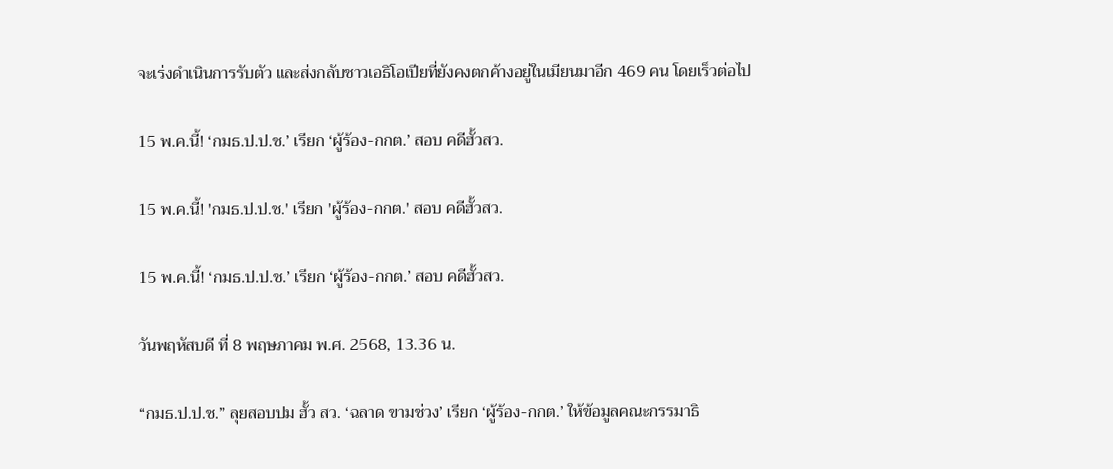จะเร่งดำเนินการรับตัว และส่งกลับชาวเอธิโอเปียที่ยังคงตกค้างอยู่ในเมียนมาอีก 469 คน โดยเร็วต่อไป

15 พ.ค.นี้! ‘กมธ.ป.ป.ช.’ เรียก ‘ผู้ร้อง-กกต.’ สอบ คดีฮั้วสว.

15 พ.ค.นี้! 'กมธ.ป.ป.ช.' เรียก 'ผู้ร้อง-กกต.' สอบ คดีฮั้วสว.

15 พ.ค.นี้! ‘กมธ.ป.ป.ช.’ เรียก ‘ผู้ร้อง-กกต.’ สอบ คดีฮั้วสว.

วันพฤหัสบดี ที่ 8 พฤษภาคม พ.ศ. 2568, 13.36 น.

“กมธ.ป.ป.ช.” ลุยสอบปม ฮั้ว สว. ‘ฉลาด ขามช่วง’ เรียก ‘ผู้ร้อง-กกต.’ ให้ข้อมูลคณะกรรมาธิ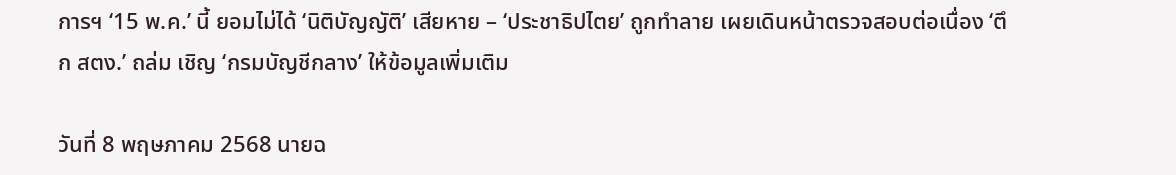การฯ ‘15 พ.ค.’ นี้ ยอมไม่ได้ ‘นิติบัญญัติ’ เสียหาย – ‘ประชาธิปไตย’ ถูกทำลาย เผยเดินหน้าตรวจสอบต่อเนื่อง ‘ตึก สตง.’ ถล่ม เชิญ ‘กรมบัญชีกลาง’ ให้ข้อมูลเพิ่มเติม

วันที่ 8 พฤษภาคม 2568 นายฉ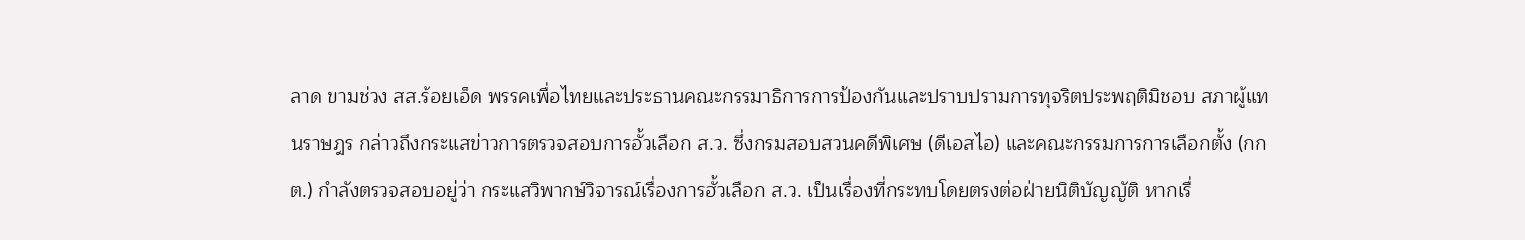ลาด ขามช่วง สส.ร้อยเอ็ด พรรคเพื่อไทยและประธานคณะกรรมาธิการการป้องกันและปราบปรามการทุจริตประพฤติมิชอบ สภาผู้แทนราษฎร กล่าวถึงกระแสข่าวการตรวจสอบการอั้วเลือก ส.ว. ซึ่งกรมสอบสวนคดีพิเศษ (ดีเอสไอ) และคณะกรรมการการเลือกตั้ง (กกต.) กำลังตรวจสอบอยู่ว่า กระแสวิพากษ์วิจารณ์เรื่องการฮั้วเลือก ส.ว. เป็นเรื่องที่กระทบโดยตรงต่อฝ่ายนิติบัญญัติ หากเรื่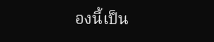องนี้เป็น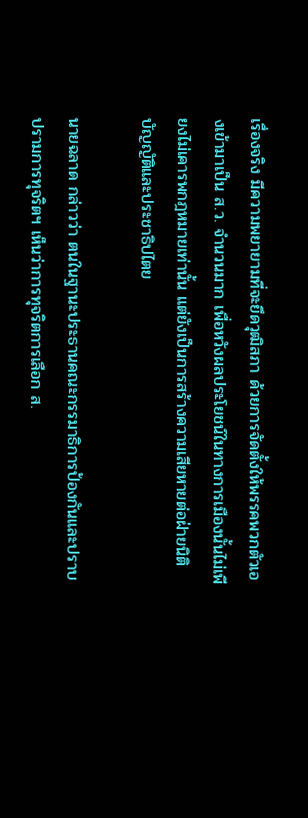เรื่องจริง มีความพยายามที่จะยึดวุฒิสภา ด้วยการจัดตั้งให้พรรคพวกตัวเองเข้ามาเป็น ส.ว. จำนวนมาก เพื่อหวังผลประโยชน์ในทางการเมืองนั้นไม่เพียงไม่เคารพกฎหมายเท่านั้น แต่ยังเป็นการสร้างความเสียหายต่อฝ่ายนิติบัญญัติและประชาธิปไตย

นายฉลาด กล่าวว่า ตนในฐานะประธานคณะกรรมาธิการป้องกันและปราบปรามการทุจริตฯ เห็นว่าการทุจริตการเลือก ส.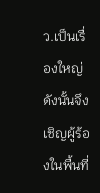ว.เป็นเรื่องใหญ่ ดังนั้นจึงเชิญผู้ร้องในพื้นที่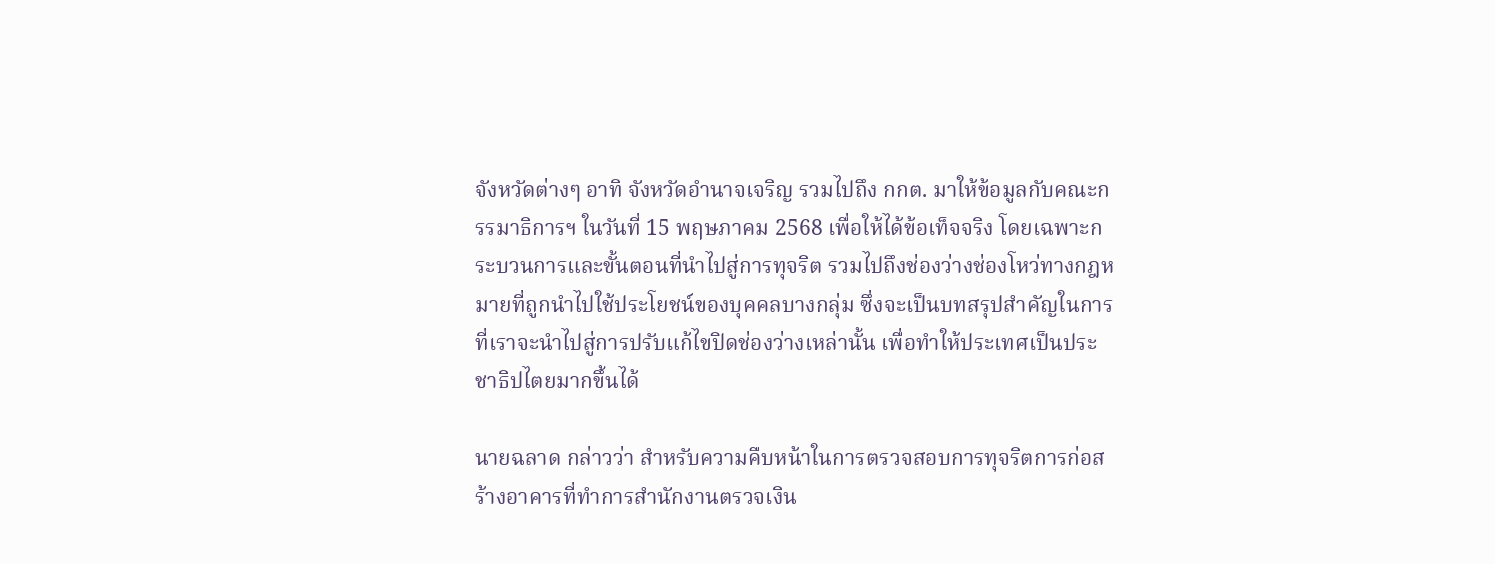จังหวัดต่างๆ อาทิ จังหวัดอำนาจเจริญ รวมไปถึง กกต. มาให้ข้อมูลกับคณะกรรมาธิการฯ ในวันที่ 15 พฤษภาคม 2568 เพื่อให้ได้ข้อเท็จจริง โดยเฉพาะกระบวนการและขั้นตอนที่นำไปสู่การทุจริต รวมไปถึงช่องว่างช่องโหว่ทางกฎหมายที่ถูกนำไปใช้ประโยชน์ของบุคคลบางกลุ่ม ซึ่งจะเป็นบทสรุปสำคัญในการที่เราจะนำไปสู่การปรับแก้ไขปิดช่องว่างเหล่านั้น เพื่อทำให้ประเทศเป็นประชาธิปไตยมากขึ้นได้

นายฉลาด กล่าวว่า สำหรับความคืบหน้าในการตรวจสอบการทุจริตการก่อสร้างอาคารที่ทำการสำนักงานตรวจเงิน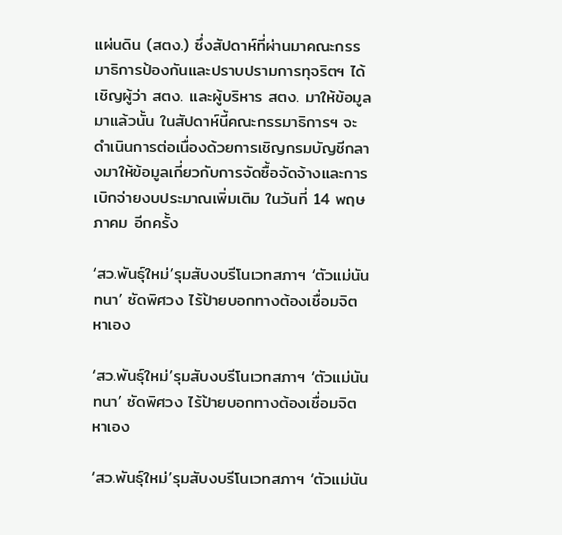แผ่นดิน (สตง.) ซึ่งสัปดาห์ที่ผ่านมาคณะกรรมาธิการป้องกันและปราบปรามการทุจริตฯ ได้เชิญผู้ว่า สตง. และผู้บริหาร สตง. มาให้ข้อมูลมาแล้วนั้น ในสัปดาห์นี้คณะกรรมาธิการฯ จะดำเนินการต่อเนื่องด้วยการเชิญกรมบัญชีกลางมาให้ข้อมูลเกี่ยวกับการจัดซื้อจัดจ้างและการเบิกจ่ายงบประมาณเพิ่มเติม ในวันที่ 14 พฤษภาคม อีกครั้ง

‘สว.พันธุ์ใหม่’รุมสับงบรีโนเวทสภาฯ ‘ตัวแม่นันทนา’ ซัดพิศวง ไร้ป้ายบอกทางต้องเชื่อมจิตหาเอง

‘สว.พันธุ์ใหม่’รุมสับงบรีโนเวทสภาฯ ‘ตัวแม่นันทนา’ ซัดพิศวง ไร้ป้ายบอกทางต้องเชื่อมจิตหาเอง

‘สว.พันธุ์ใหม่’รุมสับงบรีโนเวทสภาฯ ‘ตัวแม่นัน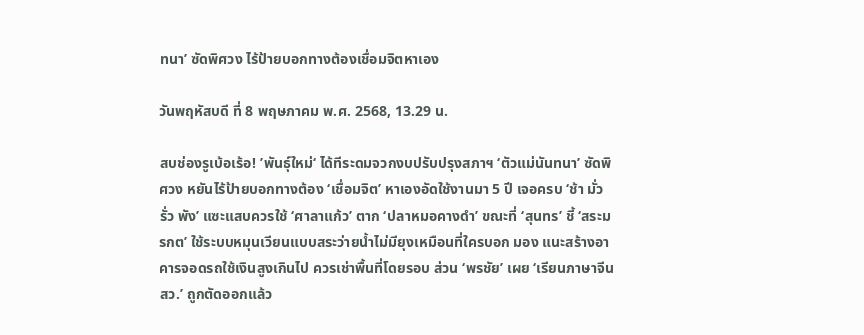ทนา’ ซัดพิศวง ไร้ป้ายบอกทางต้องเชื่อมจิตหาเอง

วันพฤหัสบดี ที่ 8 พฤษภาคม พ.ศ. 2568, 13.29 น.

สบช่องรูเบ้อเร้อ! ’พันธุ์ใหม่‘ ได้ทีระดมจวกงบปรับปรุงสภาฯ ‘ตัวแม่นันทนา’ ซัดพิศวง หยันไร้ป้ายบอกทางต้อง ‘เชื่อมจิต’ หาเองอัดใช้งานมา 5 ปี เจอครบ ‘ช้า มั่ว รั่ว พัง’ แซะแสบควรใช้ ‘ศาลาแก้ว’ ตาก ‘ปลาหมอคางดำ’ ขณะที่ ‘สุนทร’ ชี้ ‘สระมรกต’ ใช้ระบบหมุนเวียนแบบสระว่ายน้ำไม่มียุงเหมือนที่ใครบอก มอง แนะสร้างอาคารจอดรถใช้เงินสูงเกินไป ควรเช่าพื้นที่โดยรอบ ส่วน ‘พรชัย’ เผย ‘เรียนภาษาจีน สว.’ ถูกตัดออกแล้ว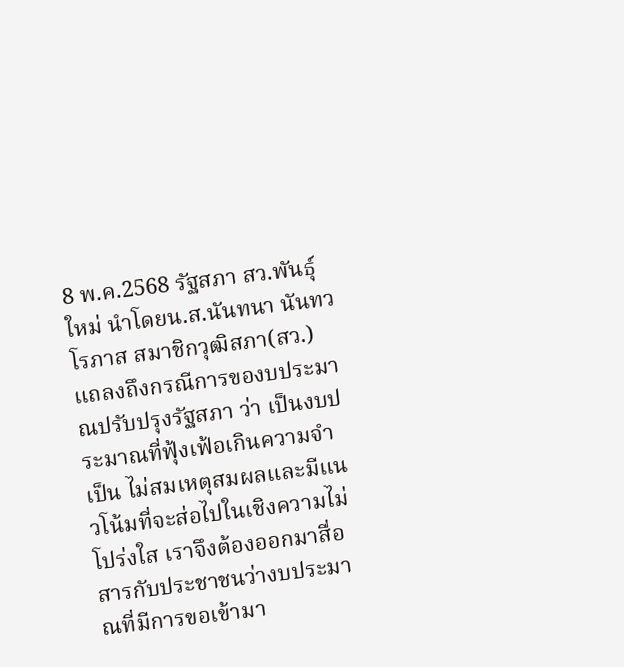8 พ.ค.2568 รัฐสภา สว.พันธุ์ใหม่ นำโดยน.ส.นันทนา นันทวโรภาส สมาชิกวุฒิสภา(สว.)แถลงถึงกรณีการของบประมาณปรับปรุงรัฐสภา ว่า เป็นงบประมาณที่ฟุ้งเฟ้อเกินความจำเป็น ไม่สมเหตุสมผลและมีแนวโน้มที่จะส่อไปในเชิงความไม่โปร่งใส เราจึงต้องออกมาสื่อสารกับประชาชนว่างบประมาณที่มีการขอเข้ามา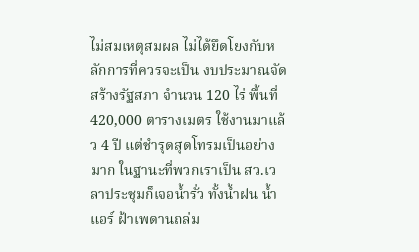ไม่สมเหตุสมผล ไม่ได้ยึดโยงกับหลักการที่ควรจะเป็น งบประมาณจัดสร้างรัฐสภา จำนวน 120 ไร่ พื้นที่ 420,000 ตารางเมตร ใช้งานมาแล้ว 4 ปี แต่ชำรุดสุดโทรมเป็นอย่างมาก ในฐานะที่พวกเราเป็น สว.เวลาประชุมก็เจอน้ำรั่ว ทั้งน้ำฝน น้ำแอร์ ฝ้าเพดานถล่ม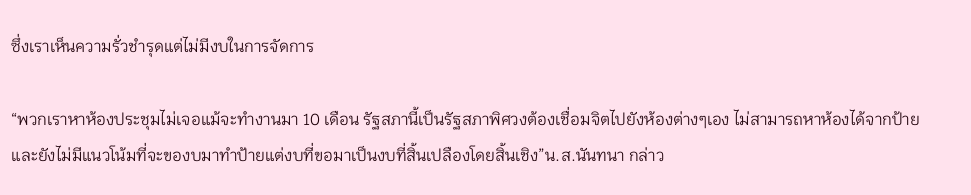ซึ่งเราเห็นความรั่วชำรุดแต่ไม่มีงบในการจัดการ

“พวกเราหาห้องประชุมไม่เจอแม้จะทำงานมา 10 เดือน รัฐสภานี้เป็นรัฐสภาพิศวงต้องเชื่อมจิตไปยังห้องต่างๆเอง ไม่สามารถหาห้องได้จากป้าย และยังไม่มีแนวโน้มที่จะของบมาทำป้ายแต่งบที่ขอมาเป็นงบที่สิ้นเปลืองโดยสิ้นเชิง”น.ส.นันทนา กล่าว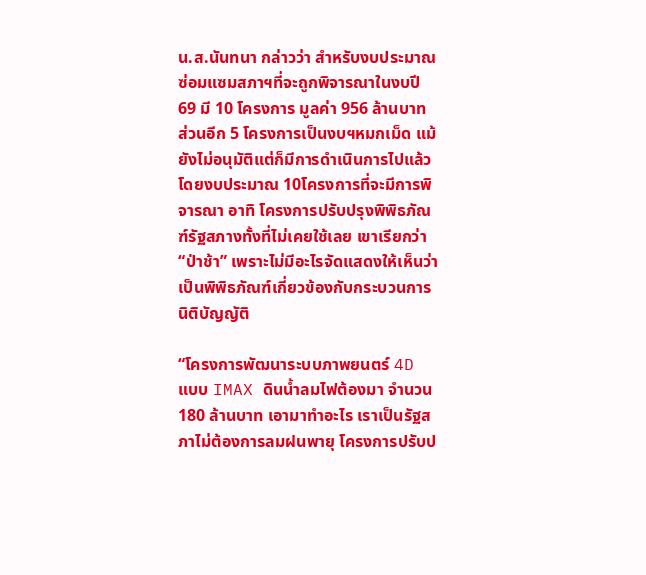น.ส.นันทนา กล่าวว่า สำหรับงบประมาณซ่อมแซมสภาฯที่จะถูกพิจารณาในงบปี 69 มี 10 โครงการ มูลค่า 956 ล้านบาท ส่วนอีก 5 โครงการเป็นงบฯหมกเม็ด แม้ยังไม่อนุมัติแต่ก็มีการดำเนินการไปแล้ว โดยงบประมาณ 10โครงการที่จะมีการพิจารณา อาทิ โครงการปรับปรุงพิพิธภัณฑ์รัฐสภางทั้งที่ไม่เคยใช้เลย เขาเรียกว่า “ป่าช้า” เพราะไม่มีอะไรจัดแสดงให้เห็นว่าเป็นพิพิธภัณฑ์เกี่ยวข้องกับกระบวนการนิติบัญญัติ

“โครงการพัฒนาระบบภาพยนตร์ 4D แบบ IMAX ดินน้ำลมไฟต้องมา จำนวน 180 ล้านบาท เอามาทำอะไร เราเป็นรัฐสภาไม่ต้องการลมฝนพายุ โครงการปรับป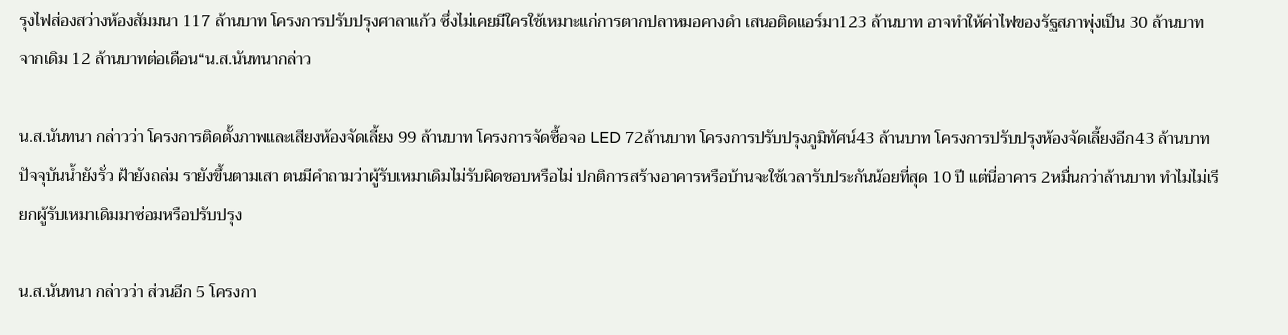รุงไฟส่องสว่างห้องสัมมนา 117 ล้านบาท โครงการปรับปรุงศาลาแก้ว ซึ่งไม่เคยมีใครใช้เหมาะแก่การตากปลาหมอคางดำ เสนอติดแอร์มา123 ล้านบาท อาจทำให้ค่าไฟของรัฐสภาพุ่งเป็น 30 ล้านบาท จากเดิม 12 ล้านบาทต่อเดือน“น.ส.นันทนากล่าว

น.ส.นันทนา กล่าวว่า โครงการติดตั้งภาพและเสียงห้องจัดเลี้ยง 99 ล้านบาท โครงการจัดซื้อจอ LED 72ล้านบาท โครงการปรับปรุงภูมิทัศน์43 ล้านบาท โครงการปรับปรุงห้องจัดเลี้ยงอีก43 ล้านบาท ปัจจุบันน้ำยังรั่ว ฝ้ายังถล่ม รายังขึ้นตามเสา ตนมีคำถามว่าผู้รับเหมาเดิมไม่รับผิดชอบหรือไม่ ปกติการสร้างอาคารหรือบ้านจะใช้เวลารับประกันน้อยที่สุด 10 ปี แต่นี่อาคาร 2หมื่นกว่าล้านบาท ทำไมไม่เรียกผู้รับเหมาเดิมมาซ่อมหรือปรับปรุง

น.ส.นันทนา กล่าวว่า ส่วนอีก 5 โครงกา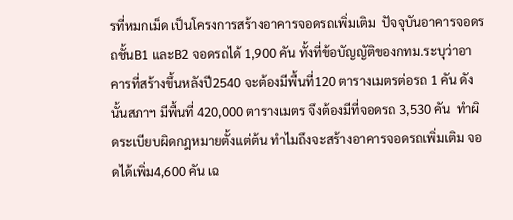รที่หมกเม็ด เป็นโครงการสร้างอาคารจอดรถเพิ่มเติม  ปัจจุบันอาคารจอดรถชั้นB1 และB2 จอดรถได้ 1,900 คัน ทั้งที่ข้อบัญญัติของกทม.ระบุว่าอาคารที่สร้างขึ้นหลังปี2540 จะต้องมีพื้นที่120 ตารางเมตรต่อรถ 1 คัน ดังนั้นสภาฯ มีพื้นที่ 420,000 ตารางเมตร จึงต้องมีที่จอดรถ 3,530 คัน  ทำผิดระเบียบผิดกฎหมายตั้งแต่ต้น ทำไมถึงจะสร้างอาคารจอดรถเพิ่มเติม จอดได้เพิ่ม4,600 คัน เฉ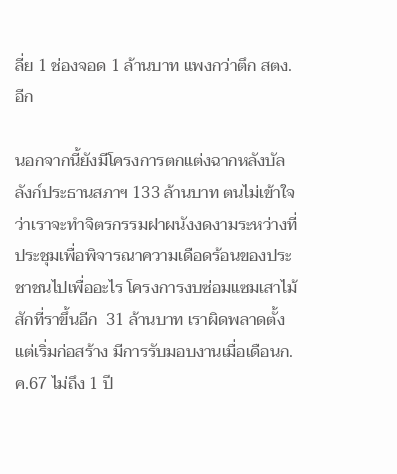ลี่ย 1 ช่องจอด 1 ล้านบาท แพงกว่าตึก สตง.อีก

นอกจากนี้ยังมีโครงการตกแต่งฉากหลังบัลลังก์ประธานสภาฯ 133 ล้านบาท ตนไม่เข้าใจว่าเราจะทำจิตรกรรมฝาผนังงดงามระหว่างที่ประชุมเพื่อพิจารณาความเดือดร้อนของประชาชนไปเพื่ออะไร โครงการงบซ่อมแซมเสาไม้สักที่ราขึ้นอีก  31 ล้านบาท เราผิดพลาดตั้งแต่เริ่มก่อสร้าง มีการรับมอบงานเมื่อเดือนก.ค.67 ไม่ถึง 1 ปี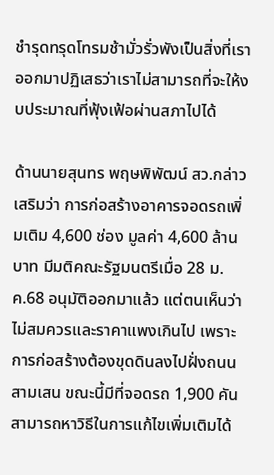ชำรุดทรุดโทรมช้ามั่วรั่วพังเป็นสิ่งที่เราออกมาปฏิเสธว่าเราไม่สามารถที่จะให้งบประมาณที่ฟุ้งเฟ้อผ่านสภาไปได้

ด้านนายสุนทร พฤษพิพัฒน์ สว.กล่าวเสริมว่า การก่อสร้างอาคารจอดรถเพิ่มเติม 4,600 ช่อง มูลค่า 4,600 ล้านบาท มีมติคณะรัฐมนตรีเมื่อ 28 ม.ค.68 อนุมัติออกมาแล้ว แต่ตนเห็นว่าไม่สมควรและราคาแพงเกินไป เพราะการก่อสร้างต้องขุดดินลงไปฝั่งถนนสามเสน ขณะนี้มีที่จอดรถ 1,900 คัน สามารถหาวิธีในการแก้ไขเพิ่มเติมได้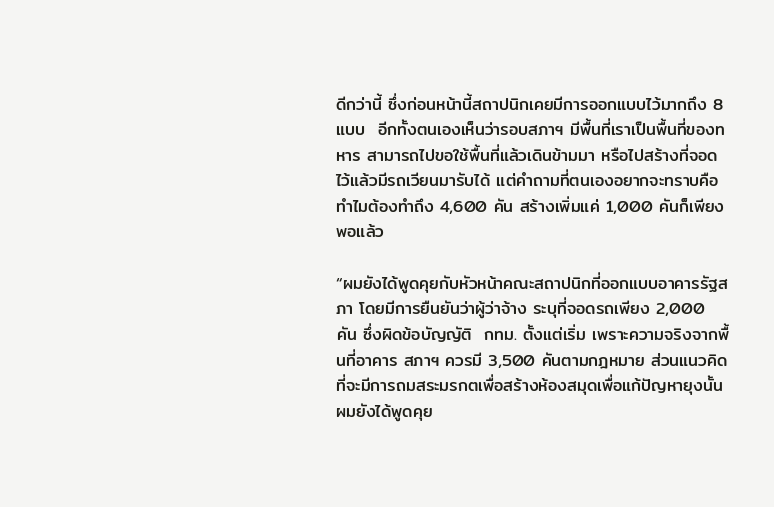ดีกว่านี้ ซึ่งก่อนหน้านี้สถาปนิกเคยมีการออกแบบไว้มากถึง 8 แบบ  อีกทั้งตนเองเห็นว่ารอบสภาฯ มีพื้นที่เราเป็นพื้นที่ของทหาร สามารถไปขอใช้พื้นที่แล้วเดินข้ามมา หรือไปสร้างที่จอดไว้แล้วมีรถเวียนมารับได้ แต่คำถามที่ตนเองอยากจะทราบคือ ทำไมต้องทำถึง 4,600 คัน สร้างเพิ่มแค่ 1,000 คันก็เพียงพอแล้ว

“ผมยังได้พูดคุยกับหัวหน้าคณะสถาปนิกที่ออกแบบอาคารรัฐสภา โดยมีการยืนยันว่าผู้ว่าจ้าง ระบุที่จอดรถเพียง 2,000 คัน ซึ่งผิดข้อบัญญัติ  กทม. ตั้งแต่เริ่ม เพราะความจริงจากพื้นที่อาคาร สภาฯ ควรมี 3,500 คันตามกฎหมาย ส่วนแนวคิดที่จะมีการถมสระมรกตเพื่อสร้างห้องสมุดเพื่อแก้ปัญหายุงนั้น ผมยังได้พูดคุย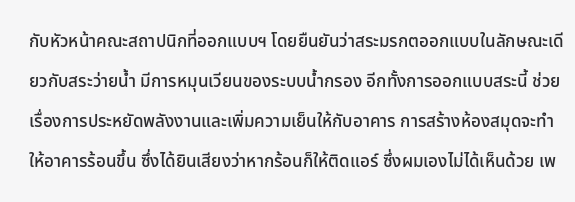กับหัวหน้าคณะสถาปนิกที่ออกแบบฯ โดยยืนยันว่าสระมรกตออกแบบในลักษณะเดียวกับสระว่ายน้ำ มีการหมุนเวียนของระบบน้ำกรอง อีกทั้งการออกแบบสระนี้ ช่วยเรื่องการประหยัดพลังงานและเพิ่มความเย็นให้กับอาคาร การสร้างห้องสมุดจะทำให้อาคารร้อนขึ้น ซึ่งได้ยินเสียงว่าหากร้อนก็ให้ติดแอร์ ซึ่งผมเองไม่ได้เห็นด้วย เพ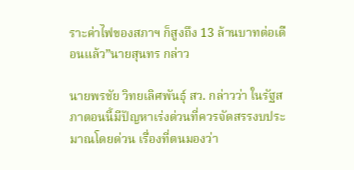ราะค่าไฟของสภาฯ ก็สูงถึง 13 ล้านบาทต่อเดือนแล้ว”นายสุนทร กล่าว

นายพรชัย วิทยเลิศพันธุ์ สว. กล่าวว่า ในรัฐสภาตอนนี้มีปัญหาเร่งด่วนที่ควรจัดสรรงบประมาณโดยด่วน เรื่องที่ตนมองว่า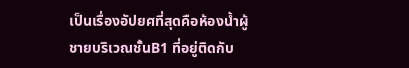เป็นเรื่องอัปยศที่สุดคือห้องน้ำผู้ชายบริเวณชั้นB1 ที่อยู่ติดกับ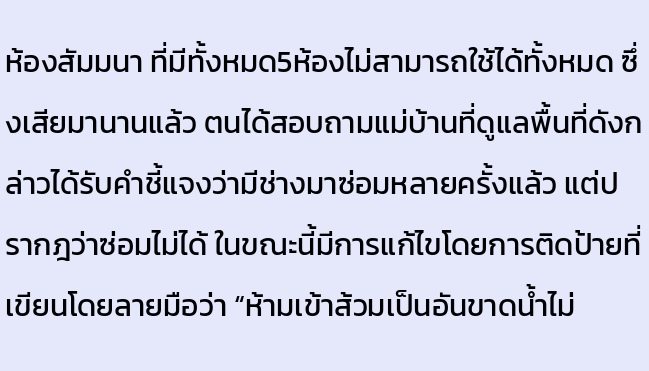ห้องสัมมนา ที่มีทั้งหมด5ห้องไม่สามารถใช้ได้ทั้งหมด ซึ่งเสียมานานแล้ว ตนได้สอบถามแม่บ้านที่ดูแลพื้นที่ดังกล่าวได้รับคำชี้แจงว่ามีช่างมาซ่อมหลายครั้งแล้ว แต่ปรากฎว่าซ่อมไม่ได้ ในขณะนี้มีการแก้ไขโดยการติดป้ายที่เขียนโดยลายมือว่า “ห้ามเข้าส้วมเป็นอันขาดน้ำไม่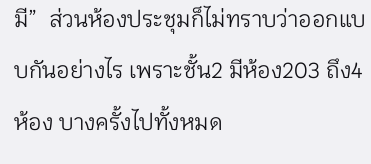มี”  ส่วนห้องประชุมก็ไม่ทราบว่าออกแบบกันอย่างไร เพราะชั้น2 มีห้อง203 ถึง4ห้อง บางครั้งไปทั้งหมด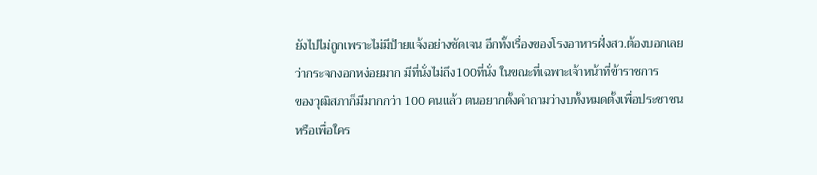ยังไปไม่ถูกเพราะไม่มีป้ายแจ้งอย่างชัดเจน อีกทั้งเรื่องของโรงอาหารฝั่งสว.ต้องบอกเลยว่ากระจกงอกหง่อยมาก มีที่นั่งไม่ถึง100ที่นั่ง ในขณะที่เฉพาะเจ้าหน้าที่ข้าราชการ
ของวุฒิสภาก็มีมากกว่า 100 คนแล้ว ตนอยากตั้งคำถามว่างบทั้งหมดตั้งเพื่อประชาชนหรือเพื่อใคร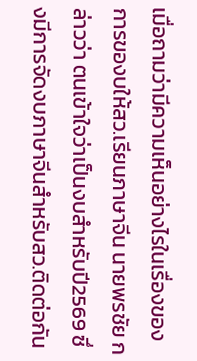เมื่อถามว่ามีความเห็นอย่างไรในเรื่องของการของบให้สว.เรียนภาษาจีน นายพรชัย กล่าวว่า ตนเข้าใจว่าเป็นงบสำหรับปี2569 ซึ่งมีการจัดงบภาษาจีนสำหรับสว.ติดต่อกัน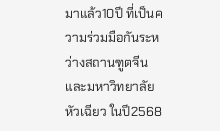มาแล้ว10ปี ที่เป็นความร่วมมือกันระหว่างสถานฑูตจีน และมหาวิทยาลัยหัวเฉียว ในปี2568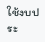ใช้งบประ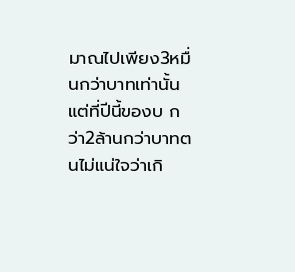มาณไปเพียง3หมื่นกว่าบาทเท่านั้น แต่ที่ปีนี้ของบ กว่า2ล้านกว่าบาทตนไม่แน่ใจว่าเกิ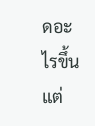ดอะไรขึ้น แต่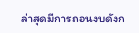ล่าสุดมีการถอนงบดังก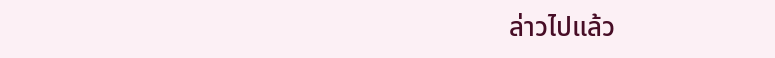ล่าวไปแล้ว